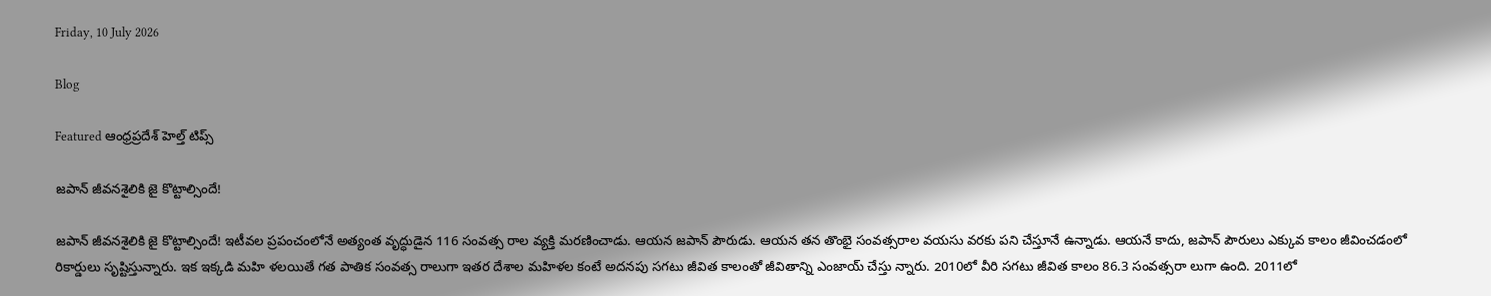Friday, 10 July 2026

Blog

Featured ఆంధ్రప్రదేశ్ హెల్త్ టిప్స్

జపాన్‌ ‌జీవనశైలికి జై కొట్టాల్సిందే!

జపాన్‌ ‌జీవనశైలికి జై కొట్టాల్సిందే! ఇటీవల ప్రపంచంలోనే అత్యంత వృద్ధుడైన 116 సంవత్స రాల వ్యక్తి మరణించాడు. ఆయన జపాన్‌ ‌పౌరుడు. ఆయన తన తొంభై సంవత్సరాల వయసు వరకు పని చేస్తూనే ఉన్నాడు. ఆయనే కాదు, జపాన్‌ ‌పౌరులు ఎక్కువ కాలం జీవించడంలో రికార్డులు సృష్టిస్తున్నారు. ఇక ఇక్కడి మహి ళలయితే గత పాతిక సంవత్స రాలుగా ఇతర దేశాల మహిళల కంటే అదనపు సగటు జీవిత కాలంతో జీవితాన్ని ఎంజాయ్‌ ‌చేస్తు న్నారు. 2010లో వీరి సగటు జీవిత కాలం 86.3 సంవత్సరా లుగా ఉంది. 2011లో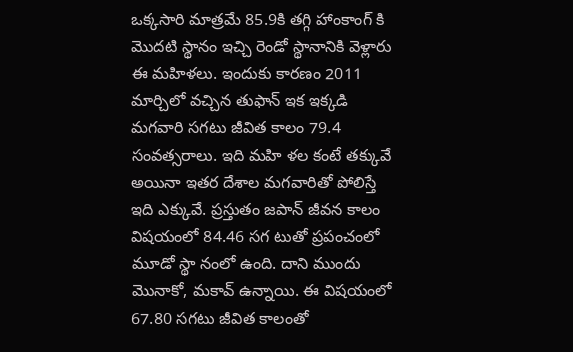ఒక్కసారి మాత్రమే 85.9కి తగ్గి హాంకాంగ్‌ ‌కి మొదటి స్థానం ఇచ్చి రెండో స్థానానికి వెళ్లారు ఈ మహిళలు. ఇందుకు కారణం 2011 మార్చిలో వచ్చిన ‌తుఫాన్‌ ఇక ఇక్కడి మగవారి సగటు జీవిత కాలం 79.4 సంవత్సరాలు. ఇది మహి ళల కంటే తక్కువే అయినా ఇతర దేశాల మగవారితో పోలిస్తే ఇది ఎక్కువే. ప్రస్తుతం జపాన్‌ ‌జీవన కాలం విషయంలో 84.46 సగ టుతో ప్రపంచంలో మూడో స్థా నంలో ఉంది. దాని ముందు మొనాకో, మకావ్‌ ఉన్నాయి. ఈ విషయంలో 67.80 సగటు జీవిత కాలంతో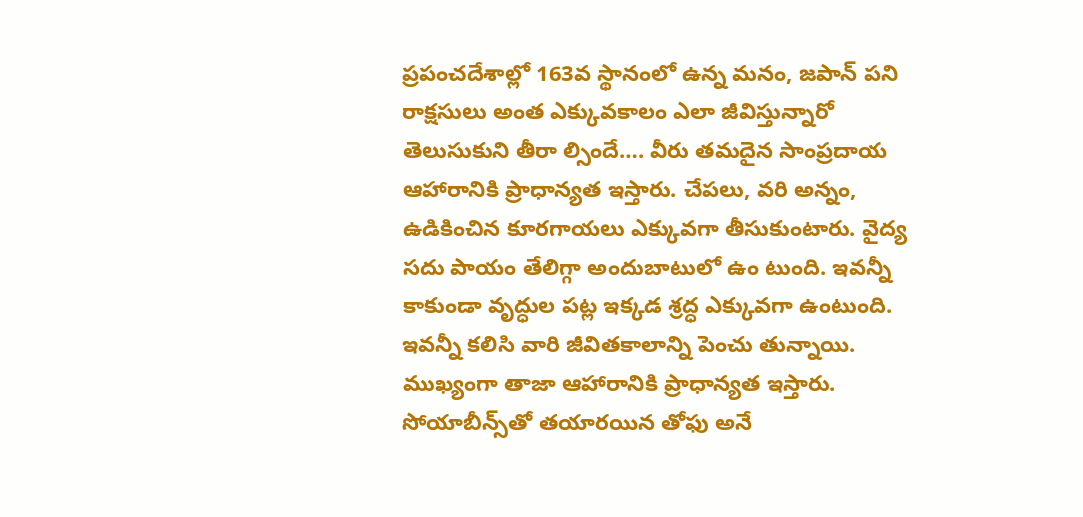ప్రపంచదేశాల్లో 163వ స్థానంలో ఉన్న మనం, జపాన్‌ ‌పని రాక్షసులు అంత ఎక్కువకాలం ఎలా జీవిస్తున్నారో తెలుసుకుని తీరా ల్సిందే…. వీరు తమదైన సాంప్రదాయ ఆహారానికి ప్రాధాన్యత ఇస్తారు. చేపలు, వరి అన్నం, ఉడికించిన కూరగాయలు ఎక్కువగా తీసుకుంటారు. వైద్య సదు పాయం తేలిగ్గా అందుబాటులో ఉం టుంది. ఇవన్నీ కాకుండా వృద్ధుల పట్ల ఇక్కడ శ్రద్ధ ఎక్కువగా ఉంటుంది. ఇవన్నీ కలిసి వారి జీవితకాలాన్ని పెంచు తున్నాయి. ముఖ్యంగా తాజా ఆహారానికి ప్రాధాన్యత ఇస్తారు. సోయాబీన్స్‌తో తయారయిన తోఫు అనే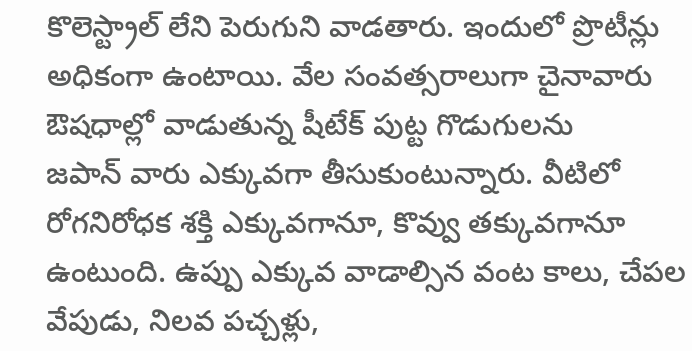కొలెస్ట్రాల్‌ ‌లేని పెరుగుని వాడతారు. ఇందులో ప్రొటీన్లు అధికంగా ఉంటాయి. వేల సంవత్సరాలుగా చైనావారు ఔషధాల్లో వాడుతున్న షీటేక్‌ ‌పుట్ట గొడుగులను జపాన్‌ ‌వారు ఎక్కువగా తీసుకుంటున్నారు. వీటిలో రోగనిరోధక శక్తి ఎక్కువగానూ, కొవ్వు తక్కువగానూ ఉంటుంది. ఉప్పు ఎక్కువ వాడాల్సిన వంట కాలు, చేపల వేపుడు, నిలవ పచ్చళ్లు,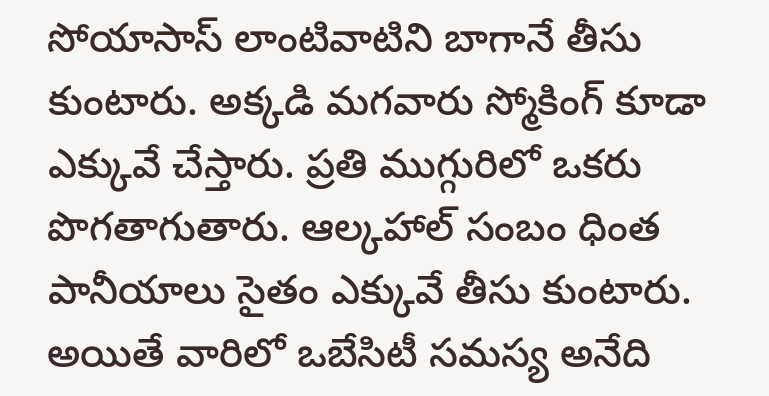సోయాసాస్‌ ‌లాంటివాటిని బాగానే తీసు కుంటారు. అక్కడి మగవారు స్మోకింగ్‌ ‌కూడా ఎక్కువే చేస్తారు. ప్రతి ముగ్గురిలో ఒకరు పొగతాగుతారు. ఆల్కహాల్‌ ‌సంబం ధింత పానీయాలు సైతం ఎక్కువే తీసు కుంటారు. అయితే వారిలో ఒబేసిటీ సమస్య అనేది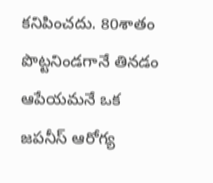కనిపించదు. 80శాతం పొట్టనిండగానే తినడం ఆపేయమనే ఒక జపనీస్‌ ఆరోగ్య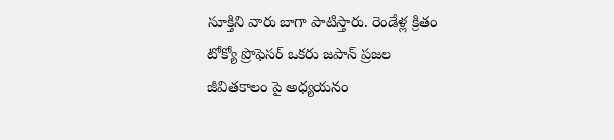సూక్తిని వారు బాగా పాటిస్తారు. రెండేళ్ల క్రితం టోక్యో ప్రొఫెసర్‌ ఒకరు జపాన్‌ ‌ప్రజల జీవితకాలం ‌పై అధ్యయనం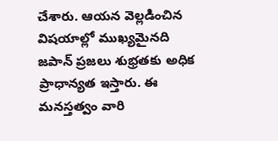చేశారు. ఆయన వెల్లడించిన విషయాల్లో ముఖ్యమైనది జపాన్‌ ‌ప్రజలు శుభ్రతకు అధిక ప్రాధాన్యత ఇస్తారు. ఈ మనస్తత్వం వారి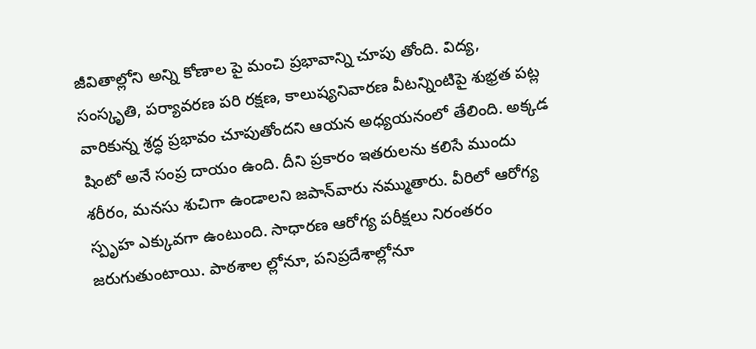జీవితాల్లోని అన్ని కోణాల పై మంచి ప్రభావాన్ని చూపు తోంది. విద్య, సంస్కృతి, పర్యావరణ పరి రక్షణ, కాలుష్యనివారణ వీటన్నింటిపై శుభ్రత పట్ల వారికున్న శ్రద్ధ ప్రభావం చూపుతోందని ఆయన అధ్యయనంలో తేలింది. అక్కడ షింటో అనే సంప్ర దాయం ఉంది. దీని ప్రకారం ఇతరులను కలిసే ముందు శరీరం, మనసు శుచిగా ఉండాలని జపాన్‌వారు నమ్ముతారు. వీరిలో ఆరోగ్య స్పృహ ఎక్కువగా ఉంటుంది. సాధారణ ఆరోగ్య పరీక్షలు నిరంతరం జరుగుతుంటాయి. పాఠశాల ల్లోనూ, పనిప్రదేశాల్లోనూ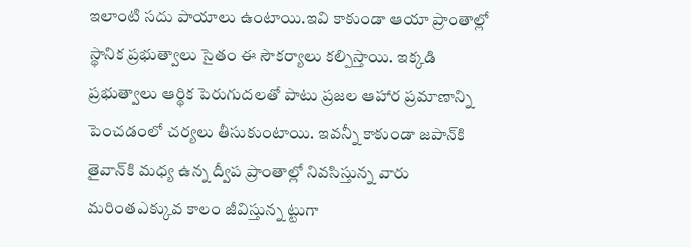ఇలాంటి సదు పాయాలు ఉంటాయి.ఇవి కాకుండా ఆయా ప్రాంతాల్లో స్థానిక ప్రభుత్వాలు సైతం ఈ సౌకర్యాలు కల్పిస్తాయి. ఇక్కడి ప్రభుత్వాలు ఆర్థిక పెరుగుదలతో పాటు ప్రజల ఆహార ప్రమాణాన్ని పెంచడంలో చర్యలు తీసుకుంటాయి. ఇవన్నీ కాకుండా జపాన్‌కి తైవాన్‌కి మధ్య ఉన్న ద్వీప ప్రాంతాల్లో నివసిస్తున్న వారు మరింతఎక్కువ కాలం జీవిస్తున్న ట్టుగా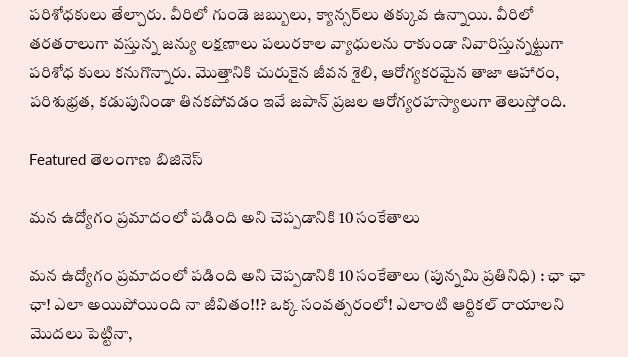పరిశోధకులు తేల్చారు. వీరిలో గుండె జబ్బులు, క్యాన్సర్‌లు తక్కువ ఉన్నాయి. వీరిలో తరతరాలుగా వస్తున్న జన్యు లక్షణాలు పలురకాల వ్యాధులను రాకుండా నివారిస్తున్నట్టుగా పరిశోధ కులు కనుగొన్నారు. మొత్తానికి చురుకైన జీవన శైలి, ఆరోగ్యకరమైన తాజా ఆహారం, పరిశుభ్రత, కడుపునిండా తినకపోవడం ఇవే జపాన్‌ ‌ప్రజల ఆరోగ్యరహస్యాలుగా తెలుస్తోంది.

Featured తెలంగాణ బిజినెస్

మన ఉద్యోగం ప్రమాదంలో పడింది అని చెప్పడానికి 10 సంకేతాలు

మన ఉద్యోగం ప్రమాదంలో పడింది అని చెప్పడానికి 10 సంకేతాలు (పున్నమి ప్రతినిధి) : ఛా ఛా ఛా! ఎలా అయిపోయింది నా జీవితం!!? ఒక్క సంవత్సరంలో! ఎలాంటి ఆర్టికల్‌ ‌రాయాలని మొదలు పెట్టినా,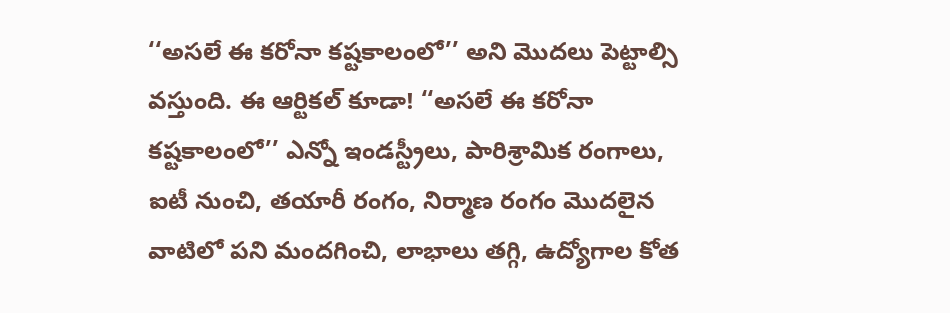‘‘అసలే ఈ కరోనా కష్టకాలంలో’’ అని మొదలు పెట్టాల్సి వస్తుంది. ఈ ఆర్టికల్‌ ‌కూడా! ‘‘అసలే ఈ కరోనా కష్టకాలంలో’’ ఎన్నో ఇండస్ట్రీలు, పారిశ్రామిక రంగాలు, ఐటీ నుంచి, తయారీ రంగం, నిర్మాణ రంగం మొదలైన వాటిలో పని మందగించి, లాభాలు తగ్గి, ఉద్యోగాల కోత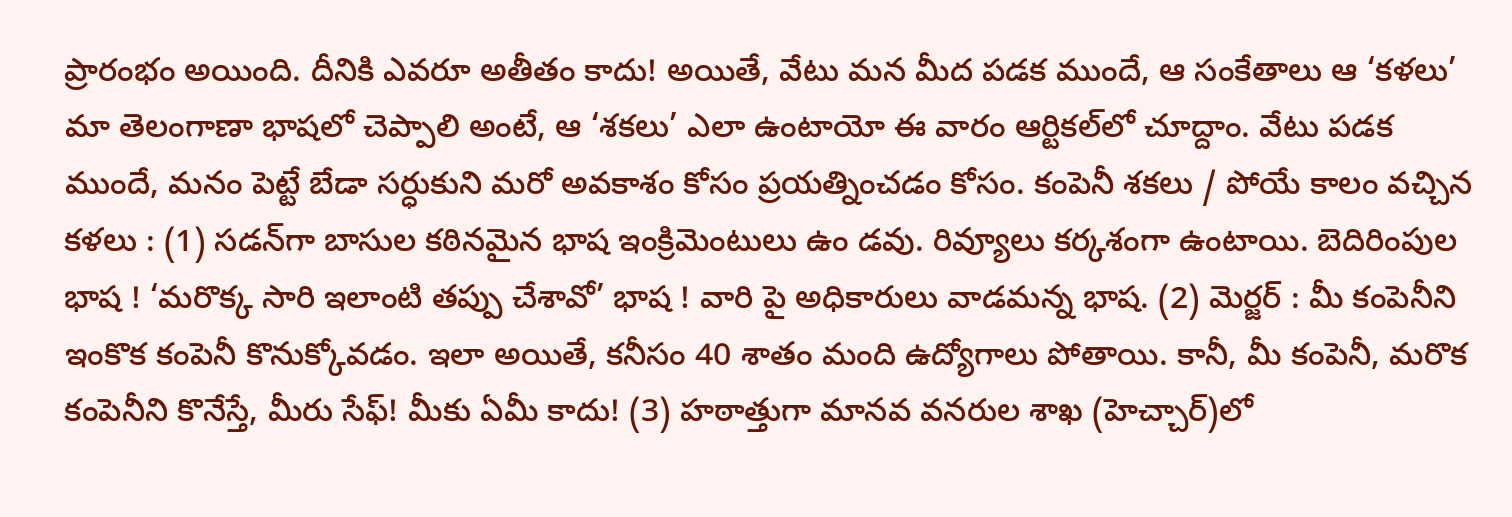ప్రారంభం అయింది. దీనికి ఎవరూ అతీతం కాదు! అయితే, వేటు మన మీద పడక ముందే, ఆ సంకేతాలు ఆ ‘కళలు’ మా తెలంగాణా భాషలో చెప్పాలి అంటే, ఆ ‘శకలు’ ఎలా ఉంటాయో ఈ వారం ఆర్టికల్‌లో చూద్దాం. వేటు పడక ముందే, మనం పెట్టే బేడా సర్ధుకుని మరో అవకాశం కోసం ప్రయత్నించడం కోసం. కంపెనీ శకలు / పోయే కాలం వచ్చిన కళలు : (1) సడన్‌గా బాసుల కఠినమైన భాష ఇంక్రిమెంటులు ఉం డవు. రివ్యూలు కర్కశంగా ఉంటాయి. బెదిరింపుల భాష ! ‘మరొక్క సారి ఇలాంటి తప్పు చేశావో’ భాష ! వారి పై అధికారులు వాడమన్న భాష. (2) మెర్జర్‌ : మీ కంపెనీని ఇంకొక కంపెనీ కొనుక్కోవడం. ఇలా అయితే, కనీసం 40 శాతం మంది ఉద్యోగాలు పోతాయి. కానీ, మీ కంపెనీ, మరొక కంపెనీని కొనేస్తే, మీరు సేఫ్‌! మీకు ఏమీ కాదు! (3) హఠాత్తుగా మానవ వనరుల శాఖ (హెచ్చార్‌)లో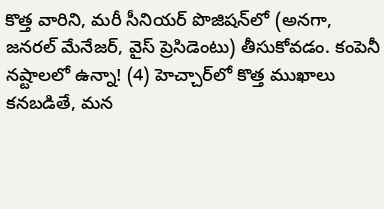కొత్త వారిని, మరీ సీనియర్‌ ‌పొజిషన్‌లో (అనగా, జనరల్‌ ‌మేనేజర్‌, వైస్‌ ‌ప్రెసిడెంటు) తీసుకోవడం. కంపెనీ నష్టాలలో ఉన్నా! (4) హెచ్చార్‌లో కొత్త ముఖాలు కనబడితే, మన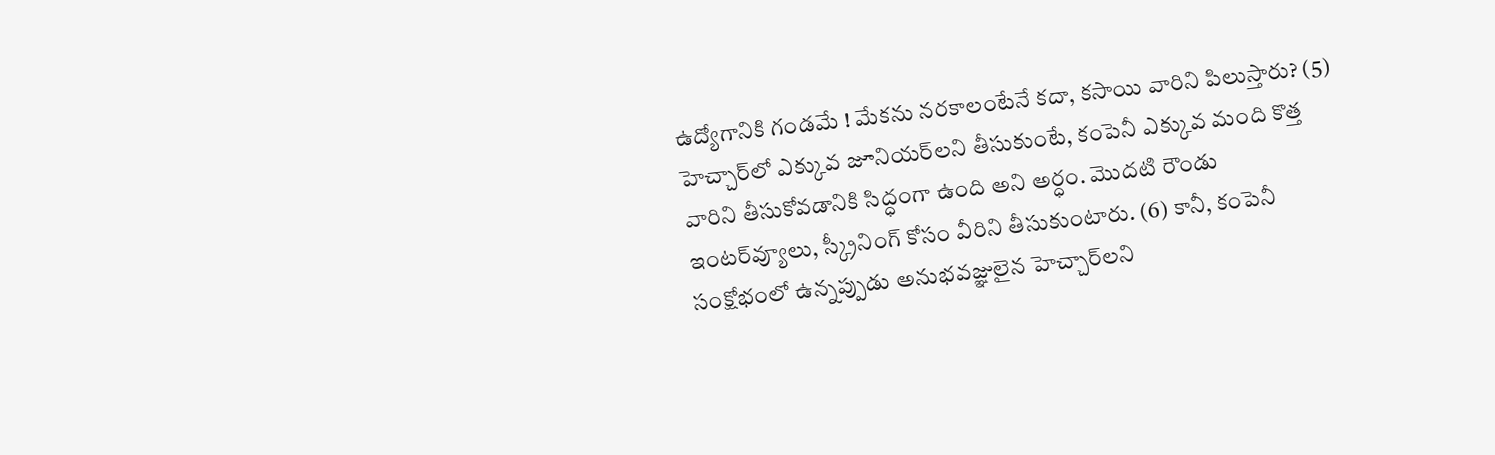ఉద్యోగానికి గండమే ! మేకను నరకాలంటేనే కదా, కసాయి వారిని పిలుస్తారు? (5) హెచ్చార్‌లో ఎక్కువ జూనియర్‌లని తీసుకుంటే, కంపెనీ ఎక్కువ మంది కొత్త వారిని తీసుకోవడానికి సిద్ధంగా ఉంది అని అర్ధం. మొదటి రౌండు ఇంటర్‌వ్యూలు, స్క్రీనింగ్‌ ‌కోసం వీరిని తీసుకుంటారు. (6) కానీ, కంపెనీ సంక్షోభంలో ఉన్నప్పుడు అనుభవజ్ఞులైన హెచ్చార్‌లని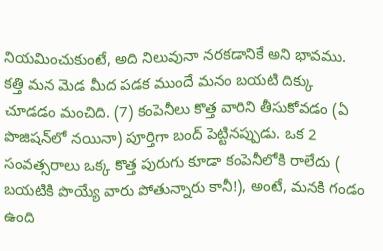నియమించుకుంటే, అది నిలువునా నరకడానికే అని భావము. కత్తి మన మెడ మీద పడక ముందే మనం బయటి దిక్కు చూడడం మంచిది. (7) కంపెనీలు కొత్త వారిని తీసుకోవడం (ఏ పొజిషన్‌లో నయినా) పూర్తిగా బంద్‌ ‌పెట్టినప్పుడు. ఒక 2 సంవత్సరాలు ఒక్క కొత్త పురుగు కూడా కంపెనీలోకి రాలేదు ( బయటికి పొయ్యే వారు పోతున్నారు కానీ!), అంటే, మనకి గండం ఉంది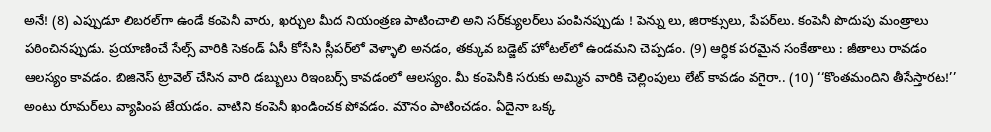అనే! (8) ఎప్పుడూ లిబరల్‌గా ఉండే కంపెనీ వారు, ఖర్చుల మీద నియంత్రణ పాటించాలి అని సర్‌క్యులర్‌లు పంపినప్పుడు ! పెన్ను లు, జిరాక్సులు, పేపర్‌లు. కంపెనీ పొదుపు మంత్రాలు పఠించినప్పుడు. ప్రయాణించే సేల్స్ ‌వారికి సెకండ్‌ ఏసీ కోసేసి స్లీపర్‌లో వెళ్ళాలి అనడం, తక్కువ బడ్జెట్‌ ‌హోటల్‌లో ఉండమని చెప్పడం. (9) ఆర్ధిక పరమైన సంకేతాలు : జీతాలు రావడం ఆలస్యం కావడం. బిజినెస్‌ ‌ట్రావెల్‌ ‌చేసిన వారి డబ్బులు రిఇంబర్స్ ‌కావడంలో ఆలస్యం. మీ కంపెనీకి సరుకు అమ్మిన వారికి చెల్లింపులు లేట్‌ ‌కావడం వగైరా.. (10) ‘‘కొంతమందిని తీసేస్తారట!’’ అంటు రూమర్‌లు వ్యాపింప జేయడం. వాటిని కంపెనీ ఖండించక పోవడం. మౌనం పాటించడం. ఏదైనా ఒక్క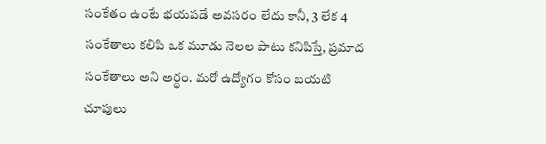సంకేతం ఉంటే భయపడే అవసరం లేదు కానీ, 3 లేక 4 సంకేతాలు కలిపి ఒక మూడు నెలల పాటు కనిపిస్తే, ప్రమాద సంకేతాలు అని అర్ధం. మరో ఉద్యోగం కోసం బయటి చూపులు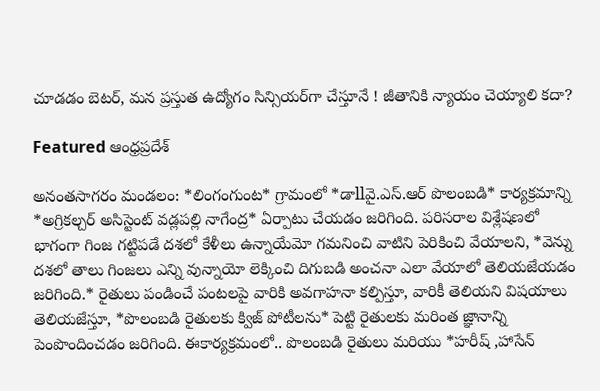చూడడం బెటర్‌, మన ప్రస్తుత ఉద్యోగం సిన్సియర్‌గా చేస్తూనే ! జీతానికి న్యాయం చెయ్యాలి కదా?

Featured ఆంధ్రప్రదేశ్

అనంతసాగరం మండలం: *లింగంగుంట* గ్రామంలో *డాllవై.ఎస్.ఆర్ పొలంబడి* కార్యక్రమాన్ని *అగ్రికల్చర్ అసిస్టెంట్ వడ్లపల్లి నాగేంద్ర* ఏర్పాటు చేయడం జరిగింది. పరిసరాల విశ్లేషణలో భాగంగా గింజ గట్టిపడే దశలో కేళీలు ఉన్నాయేమో గమనించి వాటిని పెరికించి వేయాలని, *వెన్ను దశలో తాలు గింజలు ఎన్ని వున్నాయో లెక్కించి దిగుబడి అంచనా ఎలా వేయాలో తెలియజేయడం జరిగింది.* రైతులు పండించే పంటలపై వారికి అవగాహనా కల్పిస్తూ, వారికీ తెలియని విషయాలు తెలియజేస్తూ, *పొలంబడి రైతులకు క్విజ్ పోటీలను* పెట్టి రైతులకు మరింత జ్ఞానాన్ని పెంపొందించడం జరిగింది. ఈకార్యక్రమంలో.. పొలంబడి రైతులు మరియు *హరీష్ ,హాసేన్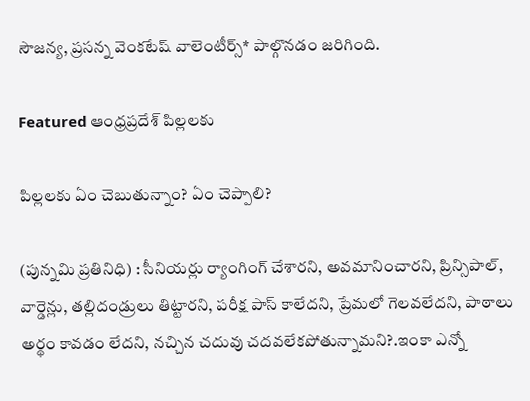సౌజన్య, ప్రసన్న వెంకటేష్ వాలెంటీర్స్* పాల్గొనడం జరిగింది.

Featured ఆంధ్రప్రదేశ్ పిల్లలకు

పిల్లలకు ఏం చెబుతున్నాం? ఏం చెప్పాలి?

(పున్నమి ప్రతినిధి) : సీనియర్లు ర్యాంగింగ్‌ ‌చేశారని, అవమానించారని, ప్రిన్సిపాల్‌, వార్డెన్లు, తల్లిదండ్రులు తిట్టారని, పరీక్ష పాస్‌ ‌కాలేదని, ప్రేమలో గెలవలేదని, పాఠాలు అర్థం కావడం లేదని, నచ్చిన చదువు చదవలేకపోతున్నామని?.ఇంకా ఎన్నో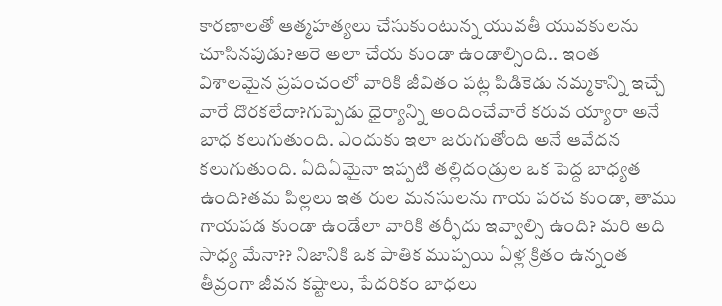కారణాలతో ఆత్మహత్యలు చేసుకుంటున్న యువతీ యువకులను చూసినపుడు?అరె అలా చేయ కుండా ఉండాల్సింది.. ఇంత విశాలమైన ప్రపంచంలో వారికి జీవితం పట్ల పిడికెడు నమ్మకాన్ని ఇచ్చే వారే దొరకలేదా?గుప్పెడు ధైర్యాన్ని అందించేవారే కరువ య్యారా అనే బాధ కలుగుతుంది. ఎందుకు ఇలా జరుగుతోంది అనే ఆవేదన కలుగుతుంది. ఏదిఏమైనా ఇప్పటి తల్లిదండ్రుల ఒక పెద్ద బాధ్యత ఉంది?తమ పిల్లలు ఇత రుల మనసులను గాయ పరచ కుండా, తాము గాయపడ కుండా ఉండేలా వారికి తర్ఫీదు ఇవ్వాల్సి ఉంది? మరి అది సాధ్య మేనా?? నిజానికి ఒక పాతిక ముప్పయి ఏళ్ల క్రితం ఉన్నంత తీవ్రంగా జీవన కష్టాలు, పేదరికం బాధలు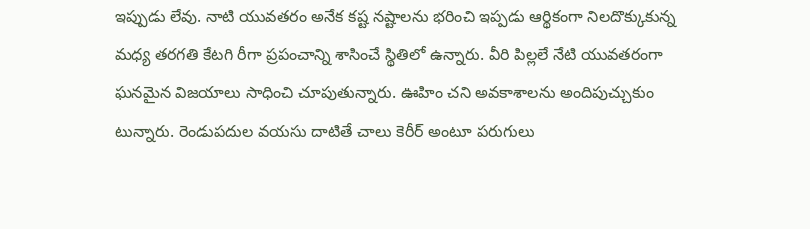ఇప్పుడు లేవు. నాటి యువతరం అనేక కష్ట నష్టాలను భరించి ఇప్పడు ఆర్థికంగా నిలదొక్కుకున్న మధ్య తరగతి కేటగి రీగా ప్రపంచాన్ని శాసించే స్థితిలో ఉన్నారు. వీరి పిల్లలే నేటి యువతరంగా ఘనమైన విజయాలు సాధించి చూపుతున్నారు. ఊహిం చని అవకాశాలను అందిపుచ్చుకుం టున్నారు. రెండుపదుల వయసు దాటితే చాలు కెరీర్‌ అం‌టూ పరుగులు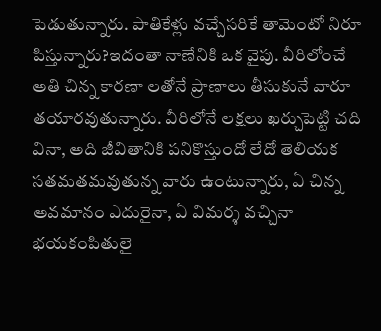పెడుతున్నారు. పాతికేళ్లు వచ్చేసరికే తామెంటో నిరూ పిస్తున్నారు?ఇదంతా నాణేనికి ఒక వైపు. వీరిలోంచే అతి చిన్న కారణా లతోనే ప్రాణాలు తీసుకునే వారూ తయారవుతున్నారు. వీరిలోనే లక్షలు ఖర్చుపెట్టి చది వినా, అది జీవితానికి పనికొస్తుందో లేదో తెలియక సతమతమవుతున్న వారు ఉంటున్నారు, ఏ చిన్న అవమానం ఎదురైనా, ఏ విమర్శ వచ్చినా భయకంపితులై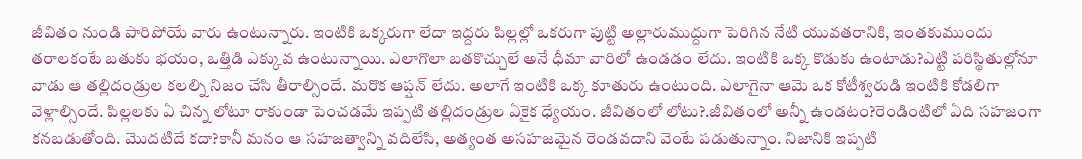జీవితం నుండి పారిపోయే వారు ఉంటున్నారు. ఇంటికి ఒక్కరుగా లేదా ఇద్దరు పిల్లల్లో ఒకరుగా పుట్టి అల్లారుముద్దుగా పెరిగిన నేటి యువతరానికి, ఇంతకుముందు తరాలకంటే బతుకు భయం, ఒత్తిడి ఎక్కువ ఉంటున్నాయి. ఎలాగొలా బతకొచ్చులే అనే ధీమా వారిలో ఉండడం లేదు. ఇంటికి ఒక్క కొడుకు ఉంటాడు?ఎట్టి పరిస్థితుల్లోనూ వాడు ఆ తల్లిదండ్రుల కలల్ని నిజం చేసి తీరాల్సిందే. మరొక ఆప్షన్‌ ‌లేదు. అలాగే ఇంటికి ఒక్క కూతురు ఉంటుంది. ఎలాగైనా ఆమె ఒక కోటీశ్వరుడి ఇంటికి కోడలిగా వెళ్లాల్సిందే. పిల్లలకు ఏ చిన్న లోటూ రాకుండా పెంచడమే ఇప్పటి తల్లిదండ్రుల ఏకైక ధ్యేయం. జీవితంలో లోటు?.జీవితంలో అన్నీ ఉండటం?రెండింటిలో ఏది సహజంగా కనబడుతోంది. మొదటిదే కదా?కానీ మనం ఆ సహజత్వాన్ని వదిలేసి, అత్యంత అసహజమైన రెండవదాని వెంటే పడుతున్నాం. నిజానికి ఇప్పటి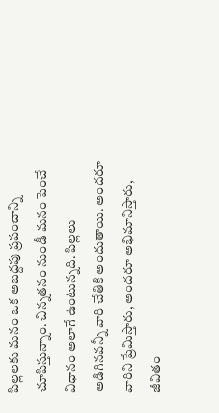పిల్లలకు మనం ఒక అబద్దపు ప్రపంచాన్ని చూపిస్తున్నాం. చిన్నతనం నుండీ మనం పెంచే విధానం అలాగే ఉంటున్నది. పిల్లలు అడిగినవన్నీ వారి చేతికి అందుతాయి. అందరూ వారిని ప్రేమిస్తారు, అందరూ అభిమానిస్తారు, జీవితం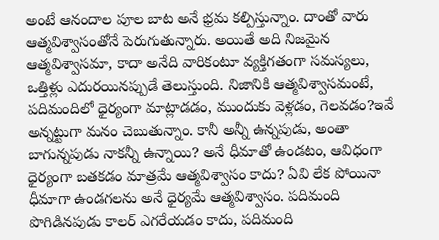అంటే ఆనందాల పూల బాట అనే భ్రమ కల్పిస్తున్నాం. దాంతో వారు ఆత్మవిశ్వాసంతోనే పెరుగుతున్నారు. అయితే అది నిజమైన ఆత్మవిశ్వాసమా, కాదా అనేది వారికంటూ వ్యక్తిగతంగా సమస్యలు, ఒత్తిళ్లు ఎదురయినప్పుడే తెలుస్తుంది. నిజానికి ఆత్మవిశ్వాసమంటే, పదిమందిలో ధైర్యంగా మాట్లాడడం, ముందుకు వెళ్లడం, గెలవడం?ఇవే అన్నట్టుగా మనం చెబుతున్నాం. కానీ అన్నీ ఉన్నపుడు, అంతా బాగున్నపుడు నాకన్నీ ఉన్నాయి? అనే ధీమాతో ఉండటం, ఆవిధంగా ధైర్యంగా బతకడం మాత్రమే ఆత్మవిశ్వాసం కాదు? ఏవి లేక పోయినా ధీమాగా ఉండగలను అనే ధైర్యమే ఆత్మవిశ్వాసం. పదిమంది పొగిడినపుడు కాలర్‌ ఎగరేయడం కాదు, పదిమంది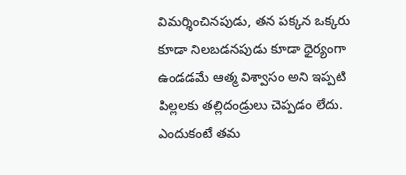విమర్శించినపుడు, తన పక్కన ఒక్కరు కూడా నిలబడనపుడు కూడా ధైర్యంగా ఉండడమే ఆత్మ విశ్వాసం అని ఇప్పటి పిల్లలకు తల్లిదండ్రులు చెప్పడం లేదు. ఎందుకంటే తమ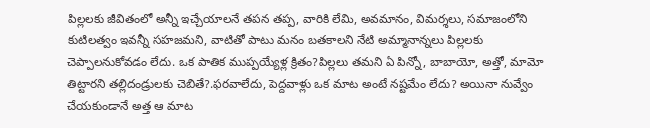పిల్లలకు జీవితంలో అన్నీ ఇచ్చేయాలనే తపన తప్ప, వారికి లేమి, అవమానం, విమర్శలు, సమాజంలోని కుటిలత్వం ఇవన్నీ సహజమని, వాటితో పాటు మనం బతకాలని నేటి అమ్మానాన్నలు పిల్లలకు చెప్పాలనుకోవడం లేదు. ఒక పాతిక ముప్పయ్యేళ్ల క్రితం?పిల్లలు తమని ఏ పిన్నో, బాబాయో, అత్తో, మామో తిట్టారని తల్లిదండ్రులకు చెబితే?.ఫరవాలేదు, పెద్దవాళ్లు ఒక మాట అంటే నష్టమేం లేదు? అయినా నువ్వేం చేయకుండానే అత్త ఆ మాట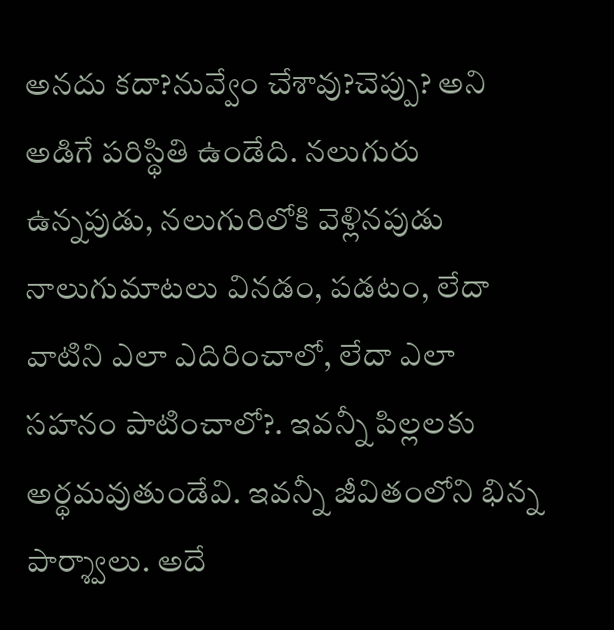అనదు కదా?నువ్వేం చేశావు?చెప్పు? అని అడిగే పరిస్థితి ఉండేది. నలుగురు ఉన్నపుడు, నలుగురిలోకి వెళ్లినపుడు నాలుగుమాటలు వినడం, పడటం, లేదా వాటిని ఎలా ఎదిరించాలో, లేదా ఎలా సహనం పాటించాలో?. ఇవన్నీ పిల్లలకు అర్థమవుతుండేవి. ఇవన్నీ జీవితంలోని భిన్న పార్శ్వాలు. అదే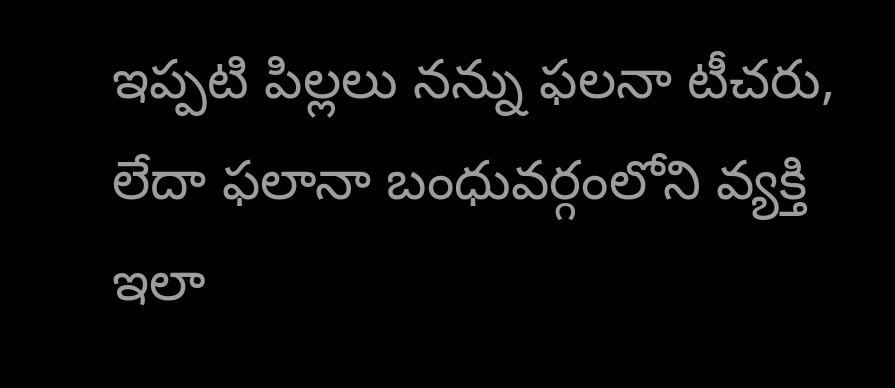ఇప్పటి పిల్లలు నన్ను ఫలనా టీచరు, లేదా ఫలానా బంధువర్గంలోని వ్యక్తి ఇలా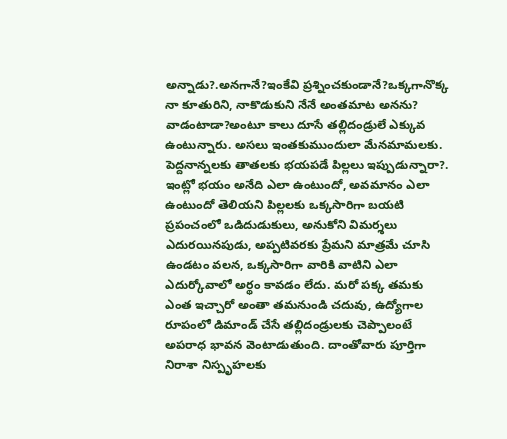అన్నాడు?.అనగానే?ఇంకేవి ‌ప్రశ్నించకుండానే?ఒక్కగానొక్క నా కూతురిని, నాకొడుకుని నేనే అంతమాట అనను? వాడంటాడా?అంటూ కాలు దూసే తల్లిదండ్రులే ఎక్కువ ఉంటున్నారు. అసలు ఇంతకుముందులా మేనమామలకు. పెద్దనాన్నలకు తాతలకు భయపడే పిల్లలు ఇప్పుడున్నారా?. ఇంట్లో భయం అనేది ఎలా ఉంటుందో, అవమానం ఎలా ఉంటుందో తెలియని పిల్లలకు ఒక్కసారిగా బయటి ప్రపంచంలో ఒడిదుడుకులు, అనుకోని విమర్శలు ఎదురయినపుడు, అప్పటివరకు ప్రేమని మాత్రమే చూసి ఉండటం వలన, ఒక్కసారిగా వారికి వాటిని ఎలా ఎదుర్కోవాలో అర్థం కావడం లేదు. మరో పక్క తమకు ఎంత ఇచ్చారో అంతా తమనుండి చదువు, ఉద్యోగాల రూపంలో డిమాండ్‌ ‌చేసే తల్లిదండ్రులకు చెప్పాలంటే అపరాధ భావన వెంటాడుతుంది. దాంతోవారు పూర్తిగా నిరాశా నిస్పృహలకు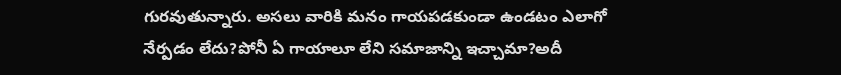గురవుతున్నారు. అసలు వారికి మనం గాయపడకుండా ఉండటం ఎలాగో నేర్పడం లేదు?పోనీ ఏ గాయాలూ లేని సమాజాన్ని ఇచ్చామా?అదీ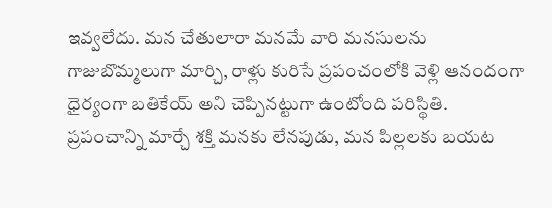ఇవ్వలేదు. మన చేతులారా మనమే వారి మనసులను గాజుబొమ్మలుగా మార్చి, రాళ్లు కురిసే ప్రపంచంలోకి వెళ్లి ఆనందంగా ధైర్యంగా బతికేయ్‌ అని చెప్పినట్టుగా ఉంటోంది పరిస్థితి. ప్రపంచాన్ని మార్చే శక్తి మనకు లేనపుడు, మన పిల్లలకు బయట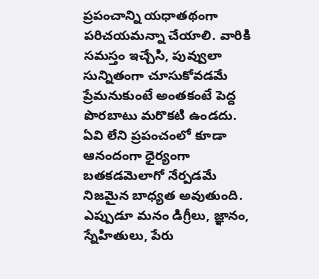ప్రపంచాన్ని యధాతథంగా పరిచయమన్నా చేయాలి. వారికి సమస్తం ఇచ్చేసి, పువ్వులా సున్నితంగా చూసుకోవడమే ప్రేమనుకుంటే అంతకంటే పెద్ద పొరబాటు మరొకటి ఉండదు. ఏవి లేని ప్రపంచంలో కూడా ఆనందంగా ధైర్యంగా బతకడమెలాగో నేర్పడమే నిజమైన బాధ్యత అవుతుంది. ఎప్పుడూ మనం డిగ్రీలు, జ్ఞానం, స్నేహితులు, పేరు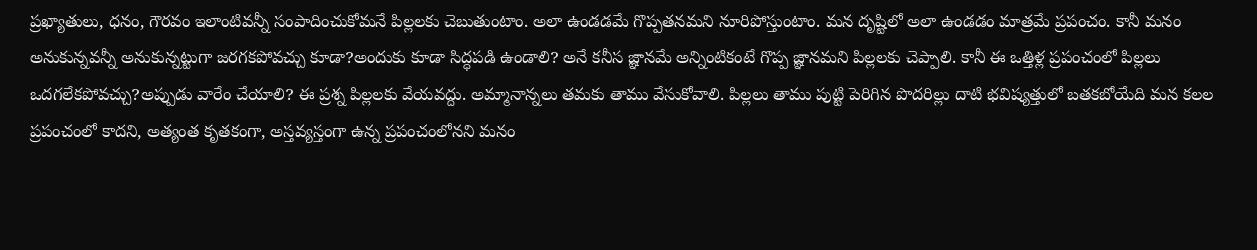ప్రఖ్యాతులు, ధనం, గౌరవం ఇలాంటివన్నీ సంపాదించుకోమనే పిల్లలకు చెబుతుంటాం. అలా ఉండడమే గొప్పతనమని నూరిపోస్తుంటాం. మన దృష్టిలో అలా ఉండడం మాత్రమే ప్రపంచం. కానీ మనం అనుకున్నవన్నీ అనుకున్నట్టుగా జరగకపోవచ్చు కూడా?అందుకు కూడా సిద్ధపడి ఉండాలి? అనే కనీస జ్ఞానమే అన్నింటికంటే గొప్ప జ్ఞానమని పిల్లలకు చెప్పాలి. కానీ ఈ ఒత్తిళ్ల ప్రపంచంలో పిల్లలు ఒదగలేకపోవచ్చు?అప్పుడు వారేం చేయాలి? ఈ ప్రశ్న పిల్లలకు వేయవద్దు. అమ్మానాన్నలు తమకు తాము వేసుకోవాలి. పిల్లలు తాము పుట్టి పెరిగిన పొదరిల్లు దాటి భవిష్యత్తులో బతకబోయేది మన కలల ప్రపంచంలో కాదని, అత్యంత కృతకంగా, అస్తవ్యస్తంగా ఉన్న ప్రపంచంలోనని మనం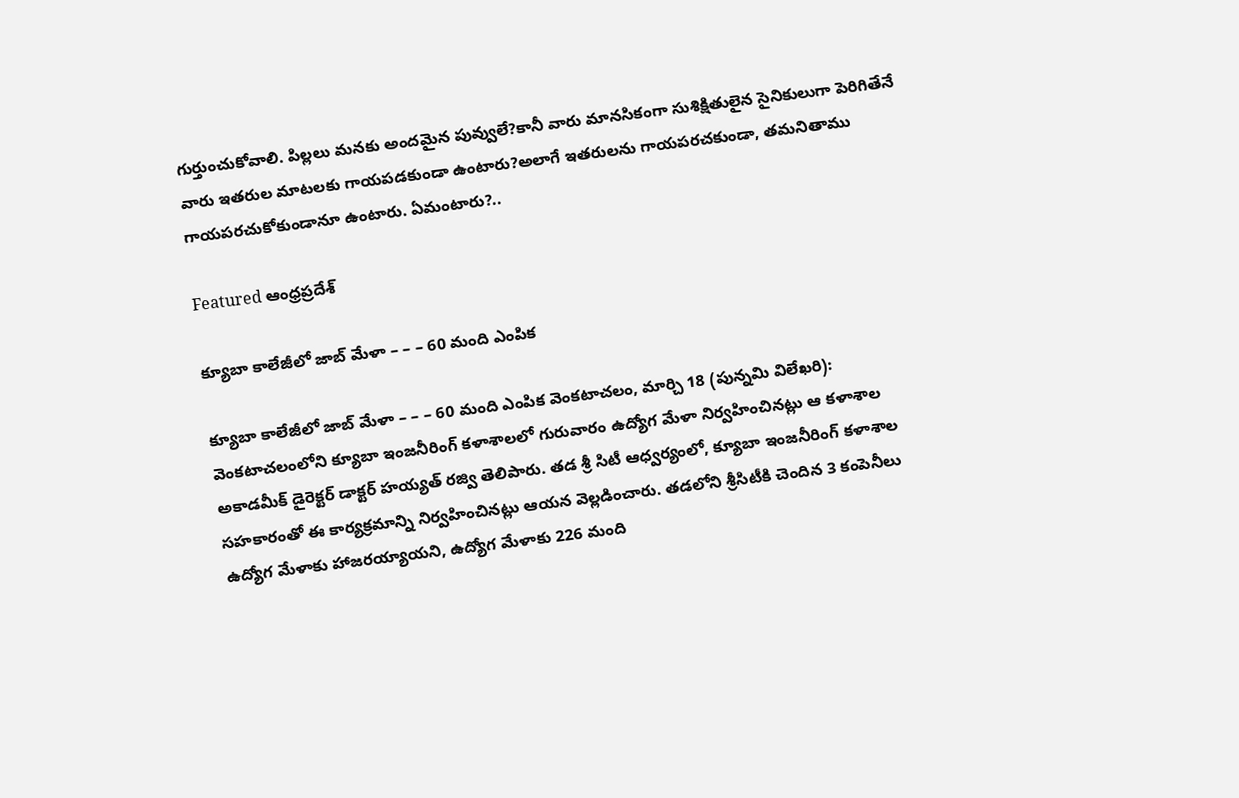గుర్తుంచుకోవాలి. పిల్లలు మనకు అందమైన పువ్వులే?కానీ వారు మానసికంగా సుశిక్షితులైన సైనికులుగా పెరిగితేనే వారు ఇతరుల మాటలకు గాయపడకుండా ఉంటారు?అలాగే ఇతరులను గాయపరచకుండా, తమనితాము గాయపరచుకోకుండానూ ఉంటారు. ఏమంటారు?..

Featured ఆంధ్రప్రదేశ్

క్యూబా కాలేజీలో జాబ్ మేళా – – – 60 మంది ఎంపిక

క్యూబా కాలేజీలో జాబ్ మేళా – – – 60 మంది ఎంపిక వెంకటాచలం, మార్చి 18 (పున్నమి విలేఖరి): వెంకటాచలంలోని క్యూబా ఇంజనీరింగ్ కళాశాలలో గురువారం ఉద్యోగ మేళా నిర్వహించినట్లు ఆ కళాశాల అకాడమీక్ డైరెక్టర్ డాక్టర్ హయ్యత్ రజ్వి తెలిపారు. తడ శ్రీ సిటీ ఆధ్వర్యంలో, క్యూబా ఇంజనీరింగ్ కళాశాల సహకారంతో ఈ కార్యక్రమాన్ని నిర్వహించినట్లు ఆయన వెల్లడించారు. తడలోని శ్రీసిటీకి చెందిన 3 కంపెనీలు ఉద్యోగ మేళాకు హాజరయ్యాయని, ఉద్యోగ మేళాకు 226 మంది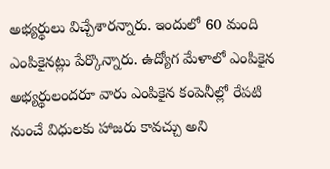అభ్యర్థులు విచ్చేశారన్నారు. ఇందులో 60 మంది ఎంపికైనట్లు పేర్కొన్నారు. ఉద్యోగ మేళాలో ఎంపికైన అభ్యర్థులందరూ వారు ఎంపికైన కంపెనీల్లో రేపటి నుంచే విధులకు హాజరు కావచ్చు అని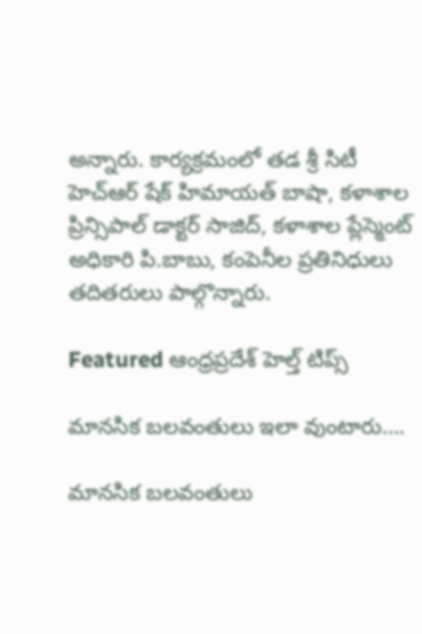అన్నారు. కార్యక్రమంలో తడ శ్రీ సిటీ హెచ్ఆర్ షేక్ హిమాయత్ బాషా, కళాశాల ప్రిన్సిపాల్ డాక్టర్ సాజిద్, కళాశాల ప్లేస్మెంట్ అధికారి పి.బాబు, కంపెనీల ప్రతినిధులు తదితరులు పాల్గొన్నారు.

Featured ఆంధ్రప్రదేశ్ హెల్త్ టిప్స్

మానసిక బలవంతులు ఇలా వుంటారు….

మానసిక బలవంతులు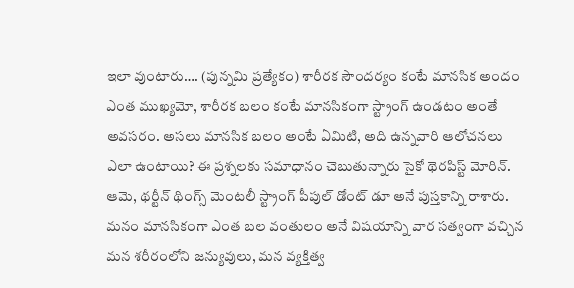ఇలా వుంటారు…. (పున్నమి ప్రత్యేకం) శారీరక సౌందర్యం కంటే మానసిక అందం ఎంత ముఖ్యమో, శారీరక బలం కంటే మానసికంగా స్ట్రాంగ్‌ ఉం‌డటం అంతే అవసరం. అసలు మానసిక బలం అంటే ఏమిటి, అది ఉన్నవారి ఆలోచనలు ఎలా ఉంటాయి? ఈ ప్రశ్నలకు సమాధానం చెబుతున్నారు సైకో థెరపిస్ట్ ‌మోరిన్‌. ఆమె, థర్టీన్‌ ‌థింగ్స్ ‌మెంటలీ స్ట్రాంగ్‌ ‌పీపుల్‌ ‌డోంట్‌ ‌డూ అనే పుస్తకాన్ని రాశారు. మనం మానసికంగా ఎంత బల వంతులం అనే విషయాన్ని వార సత్వంగా వచ్చిన మన శరీరంలోని జన్యువులు, మన వ్యక్తిత్వ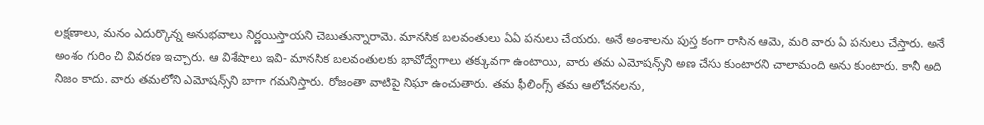లక్షణాలు, మనం ఎదుర్కొన్న అనుభవాలు నిర్ణయిస్తాయని చెబుతున్నారామె. మానసిక బలవంతులు ఏఏ పనులు చేయరు. అనే అంశాలను పుస్త కంగా రాసిన ఆమె, మరి వారు ఏ పనులు చేస్తారు. అనే అంశం గురిం చి వివరణ ఇచ్చారు. ఆ విశేషాలు ఇవి- మానసిక బలవంతులకు భావోద్వేగాలు తక్కువగా ఉంటాయి, వారు తమ ఎమోషన్స్‌ని అణ చేసు కుంటారని చాలామంది అను కుంటారు. కానీ అది నిజం కాదు. వారు తమలోని ఎమోషన్స్‌ని బాగా గమనిస్తారు. రోజంతా వాటిపై నిఘా ఉంచుతారు. తమ ఫీలింగ్స్ ‌తమ ఆలోచనలను,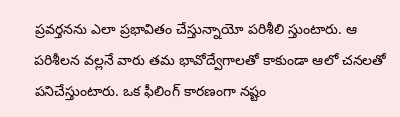ప్రవర్తనను ఎలా ప్రభావితం చేస్తున్నాయో పరిశీలి స్తుంటారు. ఆ పరిశీలన వల్లనే వారు తమ భావోద్వేగాలతో కాకుండా ఆలో చనలతో పనిచేస్తుంటారు. ఒక ఫీలింగ్‌ ‌కారణంగా నష్టం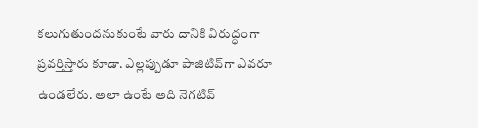కలుగుతుందనుకుంటే వారు దానికి విరుద్ధంగా ప్రవర్తిస్తారు కూడా. ఎల్లప్పుడూ పాజిటివ్‌గా ఎవరూ ఉండలేరు. అలా ఉంటే అది నెగటివ్‌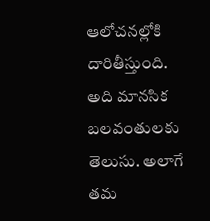ఆలోచనల్లోకి దారితీస్తుంది. అది మానసిక బలవంతులకు తెలుసు. అలాగే తమ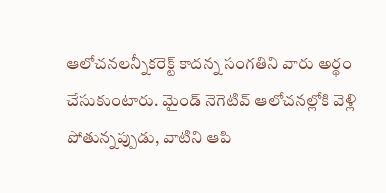ఆలోచనలన్నీకరెక్ట్ ‌కాదన్న సంగతిని వారు అర్థం చేసుకుంటారు. మైండ్‌ ‌నెగెటివ్‌ ఆలోచనల్లోకి వెళ్లి పోతున్నప్పుడు, వాటిని ఆపి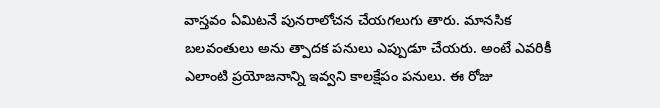వాస్తవం ఏమిటనే పునరాలోచన చేయగలుగు తారు. మానసిక బలవంతులు అను త్పాదక పనులు ఎప్పుడూ చేయరు. అంటే ఎవరికీ ఎలాంటి ప్రయోజనాన్ని ఇవ్వని కాలక్షేపం పనులు. ఈ రోజు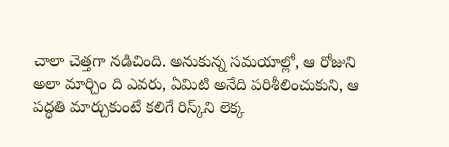చాలా చెత్తగా నడిచింది. అనుకున్న సమయాల్లో, ఆ రోజుని అలా మార్చిం ది ఎవరు, ఏమిటి అనేది పరిశీలించుకుని, ఆ పద్ధతి మార్చుకుంటే కలిగే రిస్క్‌ని లెక్క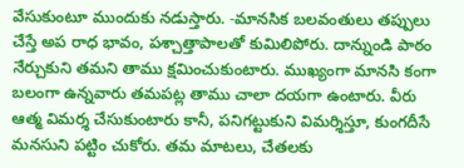వేసుకుంటూ ముందుకు నడుస్తారు. -మానసిక బలవంతులు తప్పులు చేస్తే అప రాధ భావం, పశ్చాత్తాపాలతో కుమిలిపోరు. దాన్నుండి పాఠం నేర్చుకుని తమని తాము క్షమించుకుంటారు. ముఖ్యంగా మానసి కంగా బలంగా ఉన్నవారు తమపట్ల తాము చాలా దయగా ఉంటారు. వీరు ఆత్మ విమర్శ చేసుకుంటారు కానీ, పనిగట్టుకుని విమర్శిస్తూ, కుంగదీసే మనసుని పట్టిం చుకోరు. తమ మాటలు, చేతలకు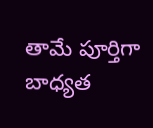తామే పూర్తిగా బాధ్యత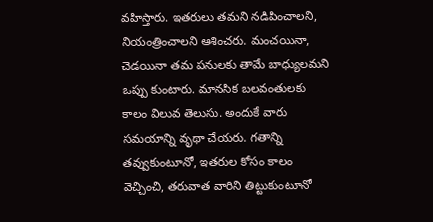వహిస్తారు. ఇతరులు తమని నడిపించాలని, నియంత్రించాలని ఆశించరు. మంచయినా, చెడయినా తమ పనులకు తామే బాధ్యులమని ఒప్పు కుంటారు. మానసిక బలవంతులకు కాలం విలువ తెలుసు. అందుకే వారు సమయాన్ని వృథా చేయరు. గతాన్ని తవ్వుకుంటూనో, ఇతరుల కోసం కాలం వెచ్చించి, తరువాత వారిని తిట్టుకుంటూనో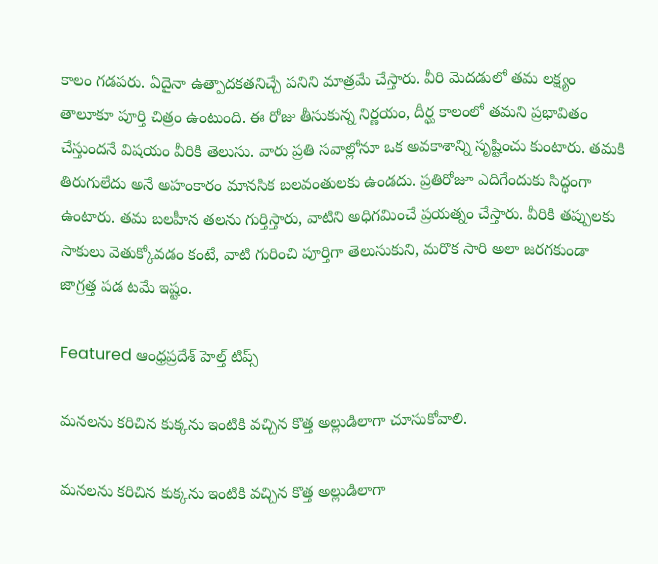కాలం గడపరు. ఏదైనా ఉత్పాదకతనిచ్చే పనిని మాత్రమే చేస్తారు. వీరి మెదడులో తమ లక్ష్యం తాలూకూ పూర్తి చిత్రం ఉంటుంది. ఈ రోజు తీసుకున్న నిర్ణయం, దీర్ఘ కాలంలో తమని ప్రభావితం చేస్తుందనే విషయం వీరికి తెలుసు. వారు ప్రతి సవాల్లోనూ ఒక అవకాశాన్ని సృష్టించు కుంటారు. తమకి తిరుగులేదు అనే అహంకారం మానసిక బలవంతులకు ఉండదు. ప్రతిరోజూ ఎదిగేందుకు సిద్ధంగా ఉంటారు. తమ బలహీన తలను గుర్తిస్తారు, వాటిని అధిగమించే ప్రయత్నం చేస్తారు. వీరికి తప్పులకు సాకులు వెతుక్కోవడం కంటే, వాటి గురించి పూర్తిగా తెలుసుకుని, మరొక సారి అలా జరగకుండా జాగ్రత్త పడ టమే ఇష్టం.

Featured ఆంధ్రప్రదేశ్ హెల్త్ టిప్స్

మనలను కరిచిన కుక్కను ఇంటికి వచ్చిన కొత్త అల్లుడిలాగా చూసుకోవాలి.

మనలను కరిచిన కుక్కను ఇంటికి వచ్చిన కొత్త అల్లుడిలాగా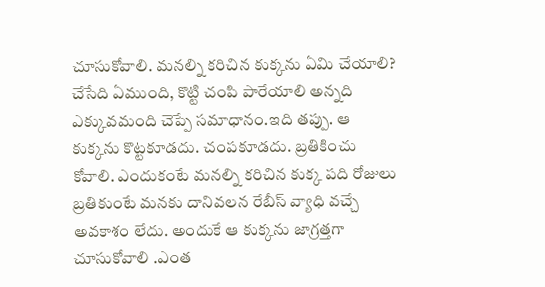చూసుకోవాలి. మనల్ని కరిచిన కుక్కను ఏమి చేయాలి? చేసేది ఏముంది, కొట్టి చంపి పారేయాలి అన్నది ఎక్కువమంది చెప్పే సమాధానం.ఇది తప్పు. ఆ కుక్కను కొట్టకూడదు. చంపకూడదు. బ్రతికించు కోవాలి. ఎందుకంటే మనల్ని కరిచిన కుక్క పది రోజులు బ్రతికుంటే మనకు దానివలన రేబీస్‌ ‌వ్యాధి వచ్చే అవకాశం లేదు. అందుకే ఆ కుక్కను జాగ్రత్తగా చూసుకోవాలి .ఎంత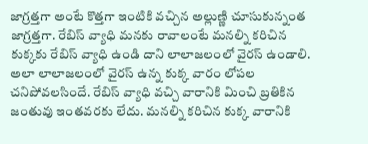జాగ్రత్తగా అంటే కొత్తగా ఇంటికి వచ్చిన అల్లుణ్ణి చూసుకున్నంత జాగ్రత్తగా. రేబిస్‌ ‌వ్యాధి మనకు రావాలంటే మనల్ని కరిచిన కుక్కకు రేబిస్‌ ‌వ్యాధి ఉండి దాని లాలాజలంలో వైరస్‌ ఉం‌డాలి. అలా లాలాజలంలో వైరస్‌ ఉన్న కుక్క వారం లోపల చనిపోవలసిందే. రేబిస్‌ ‌వ్యాధి వచ్చి వారానికి మించి బ్రతికిన జంతువు ఇంతవరకు లేదు. మనల్ని కరిచిన కుక్క వారానికి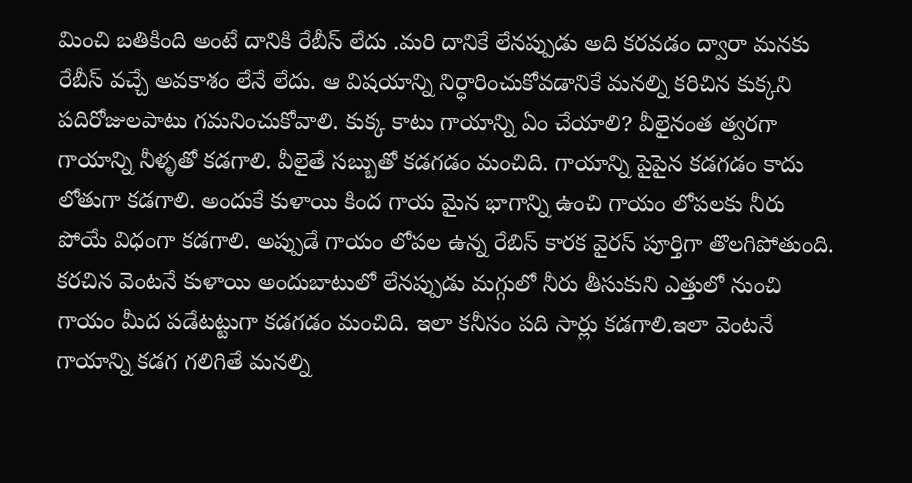మించి బతికింది అంటే దానికి రేబీస్‌ ‌లేదు .మరి దానికే లేనప్పుడు అది కరవడం ద్వారా మనకు రేబీస్‌ ‌వచ్చే అవకాశం లేనే లేదు. ఆ విషయాన్ని నిర్ధారించుకోవడానికే మనల్ని కరిచిన కుక్కని పదిరోజులపాటు గమనించుకోవాలి. కుక్క కాటు గాయాన్ని ఏం చేయాలి? వీలైనంత త్వరగా గాయాన్ని నీళ్ళతో కడగాలి. వీలైతే సబ్బుతో కడగడం మంచిది. గాయాన్ని పైపైన కడగడం కాదు లోతుగా కడగాలి. అందుకే కుళాయి కింద గాయ మైన భాగాన్ని ఉంచి గాయం లోపలకు నీరు పోయే విధంగా కడగాలి. అప్పుడే గాయం లోపల ఉన్న రేబిస్‌ ‌కారక వైరస్‌ ‌పూర్తిగా తొలగిపోతుంది. కరచిన వెంటనే కుళాయి అందుబాటులో లేనప్పుడు మగ్గులో నీరు తీసుకుని ఎత్తులో నుంచి గాయం మీద పడేటట్టుగా కడగడం మంచిది. ఇలా కనీసం పది సార్లు కడగాలి.ఇలా వెంటనే గాయాన్ని కడగ గలిగితే మనల్ని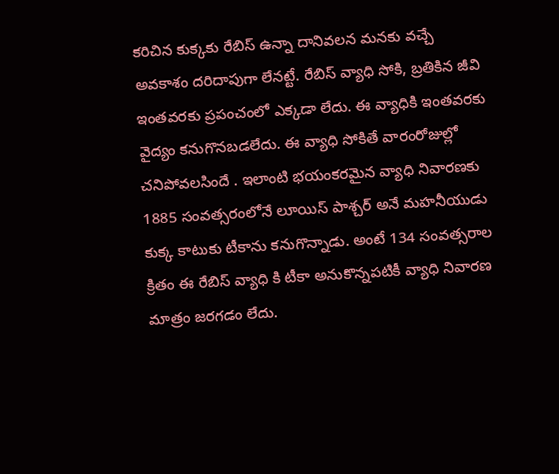కరిచిన కుక్కకు రేబిస్‌ ఉన్నా దానివలన మనకు వచ్చే అవకాశం దరిదాపుగా లేనట్టే. రేబిస్‌ ‌వ్యాధి సోకి, బ్రతికిన జీవి ఇంతవరకు ప్రపంచంలో ఎక్కడా లేదు. ఈ వ్యాధికి ఇంతవరకు వైద్యం కనుగొనబడలేదు. ఈ వ్యాధి సోకితే వారంరోజుల్లో చనిపోవలసిందే . ఇలాంటి భయంకరమైన వ్యాధి నివారణకు 1885 సంవత్సరంలోనే లూయిస్‌ ‌పాశ్చర్‌ అనే మహనీయుడు కుక్క కాటుకు టీకాను కనుగొన్నాడు. అంటే 134 సంవత్సరాల క్రితం ఈ రేబిస్‌ ‌వ్యాధి కి టీకా అనుకొన్నపటికీ వ్యాధి నివారణ మాత్రం జరగడం లేదు.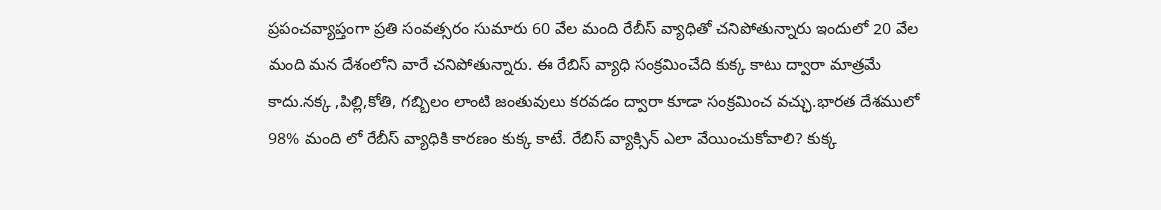ప్రపంచవ్యాప్తంగా ప్రతి సంవత్సరం సుమారు 60 వేల మంది రేబీస్‌ ‌వ్యాధితో చనిపోతున్నారు ఇందులో 20 వేల మంది మన దేశంలోని వారే చనిపోతున్నారు. ఈ రేబిస్‌ ‌వ్యాధి సంక్రమించేది కుక్క కాటు ద్వారా మాత్రమే కాదు.నక్క ,పిల్లి,కోతి, గబ్బిలం లాంటి జంతువులు కరవడం ద్వారా కూడా సంక్రమించ వచ్ఛు.భారత దేశములో 98% మంది లో రేబీస్‌ ‌వ్యాధికి కారణం కుక్క కాటే. రేబిస్‌ ‌వ్యాక్సిన్‌ ఎలా వేయించుకోవాలి? కుక్క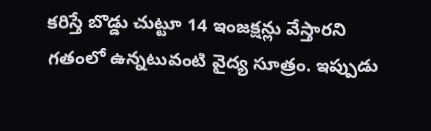కరిస్తే బొడ్డు చుట్టూ 14 ఇంజక్షన్లు వేస్తారని గతంలో ఉన్నటువంటి వైద్య సూత్రం. ఇప్పుడు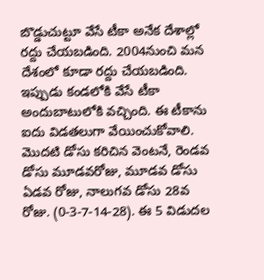బొడ్డుచుట్టూ వేసే టీకా అనేక దేశాల్లో రద్దు చేయబడింది. 2004నుంచి మన దేశంలో కూడా రద్దు చేయబడింది. ఇప్పుడు కండలోకి వేసే టీకా అందుబాటులోకి వచ్చింది. ఈ టీకాను ఐదు విడతలుగా వేయించుకోవాలి. మొదటి డోసు కరిచిన వెంటనే, రెండవ డోసు మూడవరోజు, మూడవ డోసు ఏడవ రోజు, నాలుగవ డోసు 28వ రోజు. (0-3-7-14-28). ఈ 5 విడుదల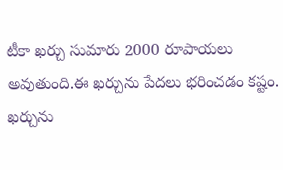టీకా ఖర్చు సుమారు 2000 రూపాయలు అవుతుంది.ఈ ఖర్చును పేదలు భరించడం కష్టం. ఖర్చును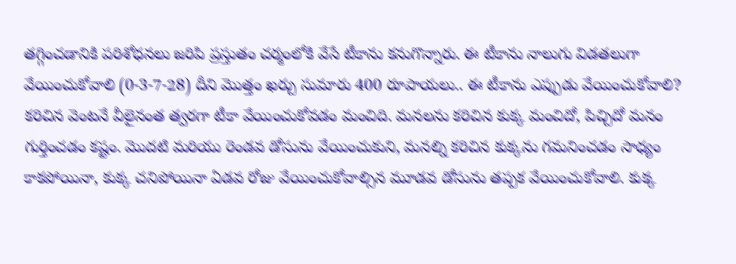తగ్గించడానికి పరిశోధనలు జరిపి ప్రస్తుతం చర్మంలోకి వేసే టీకాను కనుగొన్నారు. ఈ టీకాను నాలుగు విడతలుగా వేయించుకోవాలి (0-3-7-28) దీని మొత్తం ఖర్చు సుమారు 400 రూపాయలు.. ఈ టీకాను ఎప్పుడు వేయించుకోవాలి? కరిచిన వెంటనే వీలైనంత త్వరగా టీకా వేయించుకోవడం మంచిది. మనలను కరిచిన కుక్క మంచిదో, పిచ్చిదో మనం గుర్తించడం కష్టం. మొదటి మరియు రెండవ డోసును వేయించుకుని, మనల్ని కరిచిన కుక్కను గమనించడం సాధ్యం కాకపోయినా, కుక్క చనిపోయినా ఏడవ రోజు వేయించుకోవాల్సిన మూడవ డోసును తప్పక వేయించుకోవాలి. కుక్క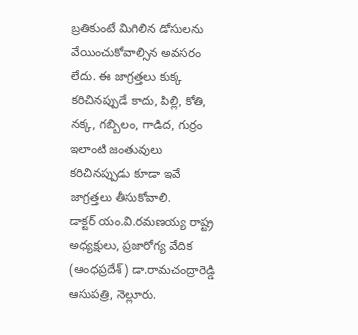బ్రతికుంటే మిగిలిన డోసులను వేయించుకోవాల్సిన అవసరం లేదు. ఈ జాగ్రత్తలు కుక్క కరిచినప్పుడే కాదు, పిల్లి, కోతి, నక్క, గబ్బిలం, గాడిద, గుర్రం ఇలాంటి జంతువులు కరిచినప్పుడు కూడా ఇవే జాగ్రత్తలు తీసుకోవాలి. డాక్టర్‌ ‌యం.వి.రమణయ్య రాష్ట్ర అధ్యక్షులు, ప్రజారోగ్య వేదిక (ఆంధప్రదేశ్‌) డా.రామచంద్రారెడ్డి ఆసుపత్రి, నెల్లూరు.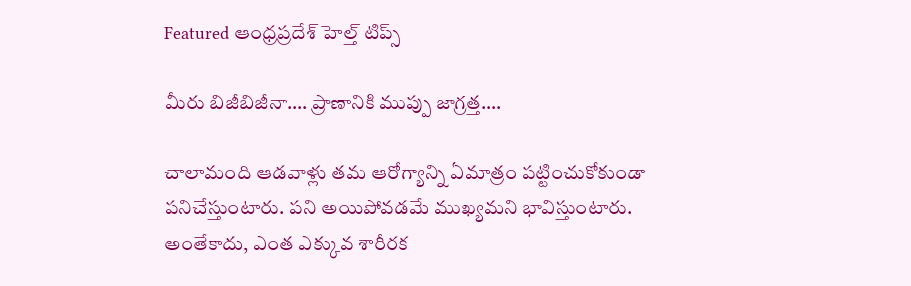Featured ఆంధ్రప్రదేశ్ హెల్త్ టిప్స్

మీరు బిజీబిజీనా…. ప్రాణానికి ముప్పు జాగ్రత్త….

చాలామంది ఆడవాళ్లు తమ ఆరోగ్యాన్ని ఏమాత్రం పట్టించుకోకుండా పనిచేస్తుంటారు. పని అయిపోవడమే ముఖ్యమని భావిస్తుంటారు. అంతేకాదు, ఎంత ఎక్కువ శారీరక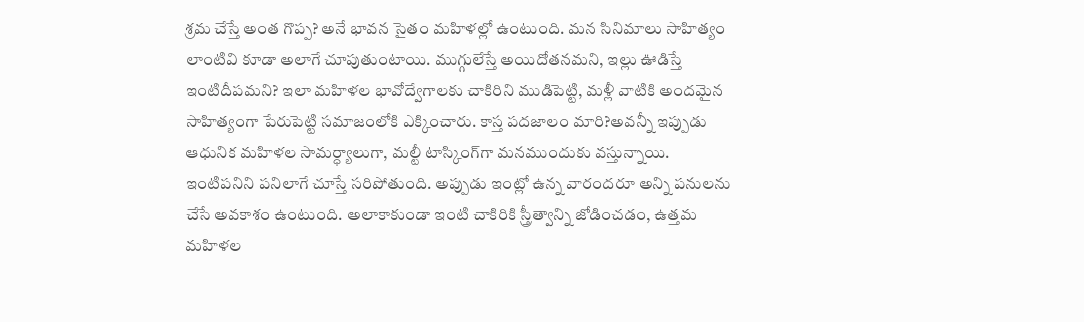శ్రమ చేస్తే అంత గొప్ప? అనే భావన సైతం మహిళల్లో ఉంటుంది. మన సినిమాలు సాహిత్యం లాంటివి కూడా అలాగే చూపుతుంటాయి. ముగ్గులేస్తే అయిదోతనమని, ఇల్లు ఊడిస్తే ఇంటిదీపమని? ఇలా మహిళల భావోద్వేగాలకు చాకిరిని ముడిపెట్టి, మళ్లీ వాటికి అందమైన సాహిత్యంగా పేరుపెట్టి సమాజంలోకి ఎక్కించారు. కాస్త పదజాలం మారి?అవన్నీ ఇప్పుడు ఆధునిక మహిళల సామర్ధ్యాలుగా, మల్టీ టాస్కింగ్‌గా మనముందుకు వస్తున్నాయి. ఇంటిపనిని పనిలాగే చూస్తే సరిపోతుంది. అప్పుడు ఇంట్లో ఉన్న వారందరూ అన్ని పనులను చేసే అవకాశం ఉంటుంది. అలాకాకుండా ఇంటి చాకిరికి స్త్రీత్వాన్ని జోడించడం, ఉత్తమ మహిళల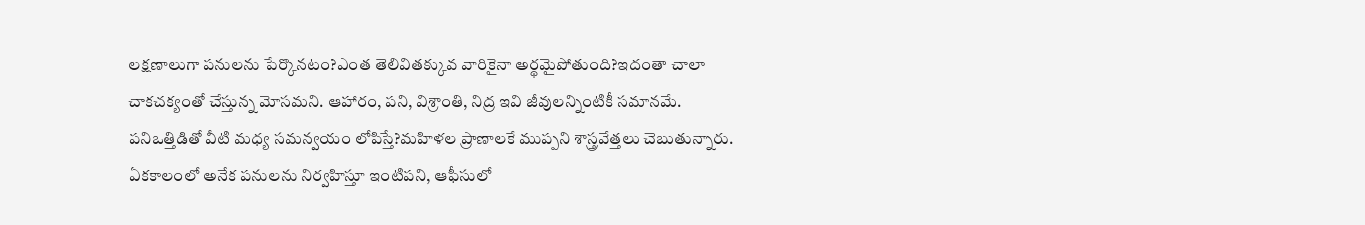లక్షణాలుగా పనులను పేర్కొనటం?ఎంత తెలివితక్కువ వారికైనా అర్థమైపోతుంది?ఇదంతా చాలా చాకచక్యంతో చేస్తున్న మోసమని. ఆహారం, పని, విశ్రాంతి, నిద్ర ఇవి జీవులన్నింటికీ సమానమే. పనిఒత్తిడితో వీటి మధ్య సమన్వయం లోపిస్తే?మహిళల ప్రాణాలకే ముప్పని శాస్త్రవేత్తలు చెబుతున్నారు. ఏకకాలంలో అనేక పనులను నిర్వహిస్తూ ఇంటిపని, ఆఫీసులో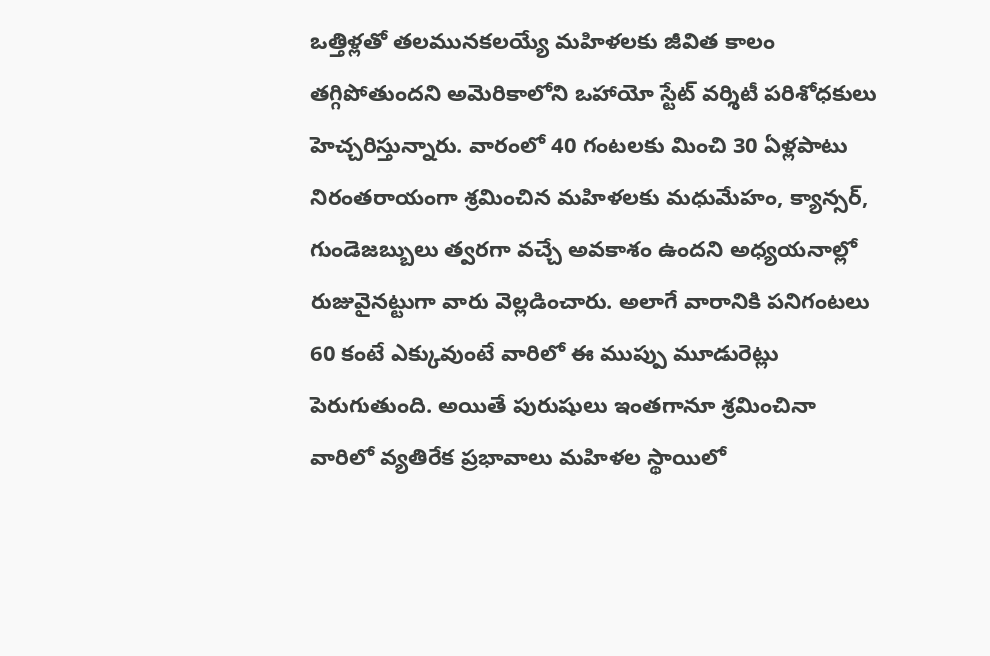ఒత్తిళ్లతో తలమునకలయ్యే మహిళలకు జీవిత కాలం తగ్గిపోతుందని అమెరికాలోని ఒహాయో స్టేట్‌ ‌వర్శిటీ పరిశోధకులు హెచ్చరిస్తున్నారు. వారంలో 40 గంటలకు మించి 30 ఏళ్లపాటు నిరంతరాయంగా శ్రమించిన మహిళలకు మధుమేహం, క్యాన్సర్‌, గుండెజబ్బులు త్వరగా వచ్చే అవకాశం ఉందని అధ్యయనాల్లో రుజువైనట్టుగా వారు వెల్లడించారు. అలాగే వారానికి పనిగంటలు 60 కంటే ఎక్కువుంటే వారిలో ఈ ముప్పు మూడురెట్లు పెరుగుతుంది. అయితే పురుషులు ఇంతగానూ శ్రమించినా వారిలో వ్యతిరేక ప్రభావాలు మహిళల స్థాయిలో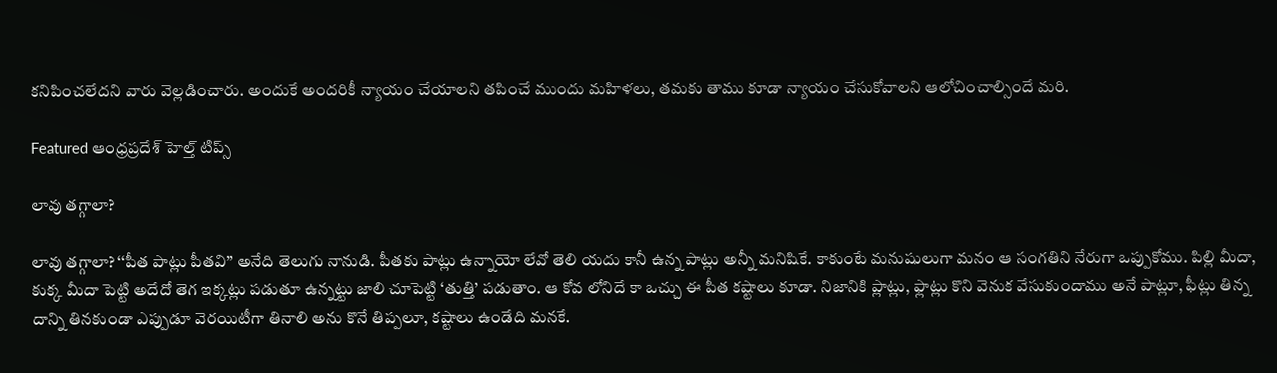కనిపించలేదని వారు వెల్లడించారు. అందుకే అందరికీ న్యాయం చేయాలని తపించే ముందు మహిళలు, తమకు తాము కూడా న్యాయం చేసుకోవాలని ఆలోచించాల్సిందే మరి.

Featured ఆంధ్రప్రదేశ్ హెల్త్ టిప్స్

లావు తగ్గాలా?

లావు తగ్గాలా? ‘‘పీత పాట్లు పీతవి’’ అనేది తెలుగు నానుడి. పీతకు పాట్లు ఉన్నాయో లేవో తెలి యదు కానీ ఉన్న పాట్లు అన్నీ మనిషికే. కాకుంటే మనుషులుగా మనం ఆ సంగతిని నేరుగా ఒప్పుకోము. పిల్లి మీదా, కుక్క మీదా పెట్టి అదేదో తెగ ఇక్కట్లు పడుతూ ఉన్నట్టు జాలి చూపెట్టి ‘తుత్తి’ పడుతాం. ఆ కోవ లోనిదే కా ఒచ్చు ఈ పీత కష్టాలు కూడా. నిజానికి ప్లాట్లు, ఫ్లాట్లు కొని వెనుక వేసుకుందాము అనే పాట్లూ, ఫీట్లు తిన్న దాన్ని తినకుండా ఎప్పుడూ వెరయిటీగా తినాలి అను కొనే తిప్పలూ, కష్టాలు ఉండేది మనకే.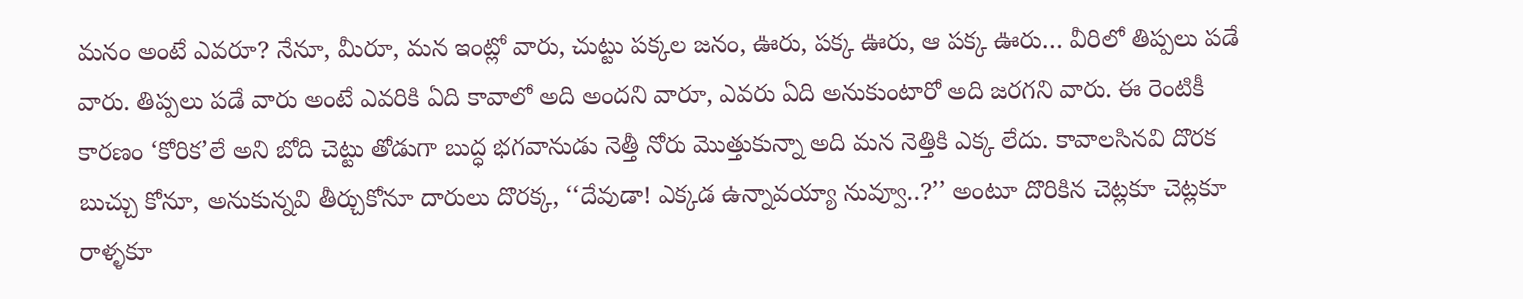మనం అంటే ఎవరూ? నేనూ, మీరూ, మన ఇంట్లో వారు, చుట్టు పక్కల జనం, ఊరు, పక్క ఊరు, ఆ పక్క ఊరు… వీరిలో తిప్పలు పడే వారు. తిప్పలు పడే వారు అంటే ఎవరికి ఏది కావాలో అది అందని వారూ, ఎవరు ఏది అనుకుంటారో అది జరగని వారు. ఈ రెంటికీ కారణం ‘కోరిక’లే అని బోది చెట్టు తోడుగా బుద్ధ భగవానుడు నెత్తీ నోరు మొత్తుకున్నా అది మన నెత్తికి ఎక్క లేదు. కావాలసినవి దొరక బుచ్చు కోనూ, అనుకున్నవి తీర్చుకోనూ దారులు దొరక్క, ‘‘దేవుడా! ఎక్కడ ఉన్నావయ్యా నువ్వూ..?’’ అంటూ దొరికిన చెట్లకూ చెట్లకూ రాళ్ళకూ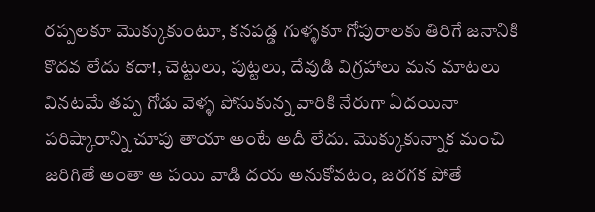రప్పలకూ మొక్కుకుంటూ, కనపడ్డ గుళ్ళకూ గోపురాలకు తిరిగే జనానికి కొదవ లేదు కదా!, చెట్టులు, పుట్టలు, దేవుడి విగ్రహాలు మన మాటలు వినటమే తప్ప గోడు వెళ్ళ పోసుకున్న వారికి నేరుగా ఏదయినా పరిష్కారాన్ని చూపు తాయా అంటే అదీ లేదు. మొక్కుకున్నాక మంచి జరిగితే అంతా ఆ పయి వాడి దయ అనుకోవటం, జరగక పోతే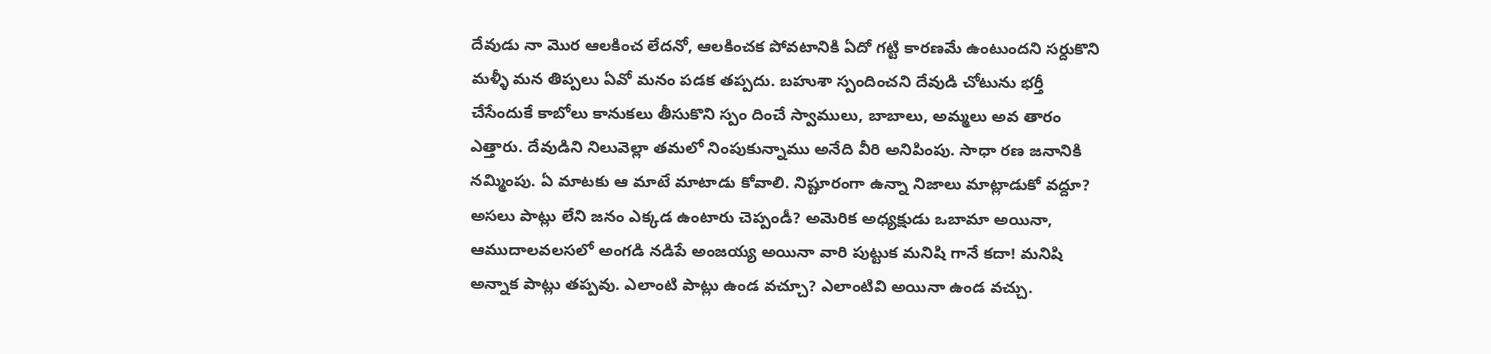దేవుడు నా మొర ఆలకించ లేదనో, ఆలకించక పోవటానికి ఏదో గట్టి కారణమే ఉంటుందని సర్దుకొని మళ్ళీ మన తిప్పలు ఏవో మనం పడక తప్పదు. బహుశా స్పందించని దేవుడి చోటును భర్తీ చేసేందుకే కాబోలు కానుకలు తీసుకొని స్పం దించే స్వాములు, బాబాలు, అమ్మలు అవ తారం ఎత్తారు. దేవుడిని నిలువెల్లా తమలో నింపుకున్నాము అనేది వీరి అనిపింపు. సాధా రణ జనానికి నమ్మింపు. ఏ మాటకు ఆ మాటే మాటాడు కోవాలి. నిష్టూరంగా ఉన్నా నిజాలు మాట్లాడుకో వద్దూ? అసలు పాట్లు లేని జనం ఎక్కడ ఉంటారు చెప్పండీ? అమెరిక అధ్యక్షుడు ఒబామా అయినా, ఆముదాలవలసలో అంగడి నడిపే అంజయ్య అయినా వారి పుట్టుక మనిషి గానే కదా! మనిషి అన్నాక పాట్లు తప్పవు. ఎలాంటి పాట్లు ఉండ వచ్చూ? ఎలాంటివి అయినా ఉండ వచ్చు.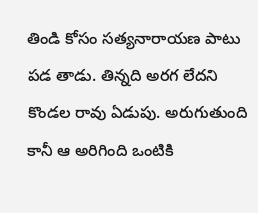తిండి కోసం సత్యనారాయణ పాటు పడ తాడు. తిన్నది అరగ లేదని కొండల రావు ఏడుపు. అరుగుతుంది కానీ ఆ అరిగింది ఒంటికి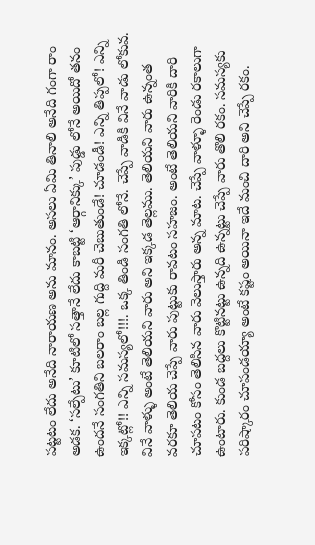పట్టటం లేదు అనేది నారాయణ అను మానం. అసలు ఏమి తినాలి అనేది గంగా రాం అడక. ‘సల్పేటు’ కూటిలో సత్తానే లేదు కాబట్టి ‘ఆర్గానిక్కు’ పుడ్డు లోనే అయిదో తనం ఉందనే సంగతిని బలరాం బల్ల గుద్ది మరీ చెబుతుండే! చూడండీ! ఎన్ని తిప్పలో! ఎన్ని ఇక్కట్లో!! ఎన్ని సమస్యలో!!!. ఒక్క తిండి సంగతి లోనే. చెప్పే వాడికి వినే వాడు లోకువ. వినే వాళ్ళు అంటే తెలియని వారు అని ఇక్కడ తెల్లము. తెలియని వారు ఉన్నంత వరకూ తెలియ చెప్పే వారు పుట్టుకు రావటం సహజం. అంటే తెలియని వారికి దారి చూపటం కోసం తెలిసిన వారు వెలుస్తారు అన్న మాట. చెప్పే వాళ్ళూ రెండు రకాలుగా ఉంటారు. కుండ బద్దలు కొట్టినట్టు ఉన్నది ఉన్నట్టు చెప్పే వారు తొలి రకం. సమస్యకు పరిష్కారం చూపండయ్యా అంటే కష్టం అయినా ఇదే మంచి దారి అని చెప్పే రకం.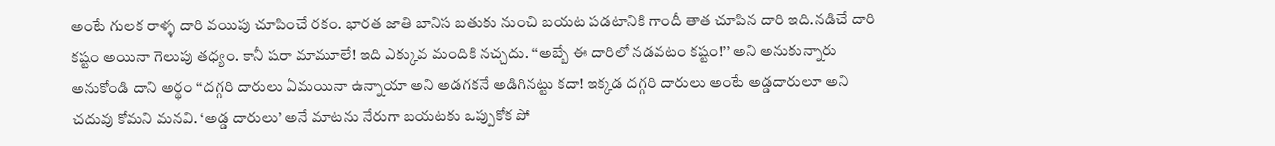అంటే గులక రాళ్ళ దారి వయిపు చూపించే రకం. భారత జాతి బానిస బతుకు నుంచి బయట పడటానికి గాందీ తాత చూపిన దారి ఇది.నడిచే దారి కష్టం అయినా గెలుపు తధ్యం. కానీ షరా మామూలే! ఇది ఎక్కువ మందికి నచ్చదు. ‘‘అబ్బే ఈ దారిలో నడవటం కష్టం!’’ అని అనుకున్నారు అనుకోండి దాని అర్థం ‘‘దగ్గరి దారులు ఏమయినా ఉన్నాయా అని అడగకనే అడిగినట్టు కదా! ఇక్కడ దగ్గరి దారులు అంటే అడ్డదారులూ అని చదువు కోమని మనవి. ‘అడ్డ దారులు’ అనే మాటను నేరుగా బయటకు ఒప్పుకోక పో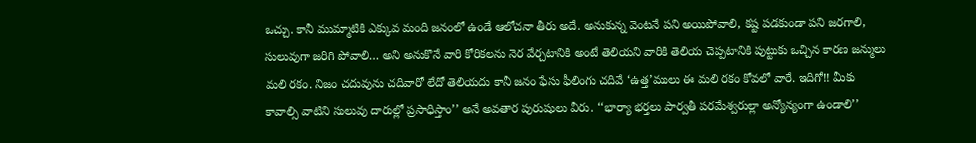ఒచ్చు. కానీ ముమ్మాటికి ఎక్కువ మంది జనంలో ఉండే ఆలోచనా తీరు అదే. అనుకున్న వెంటనే పని అయిపోవాలి, కష్ట పడకుండా పని జరగాలి, సులువుగా జరిగి పోవాలి… అని అనుకొనే వారి కోరికలను నెర వేర్చటానికి అంటే తెలియని వారికి తెలియ చెప్పటానికి పుట్టుకు ఒచ్చిన కారణ జన్ములు మలి రకం. నిజం చదువును చదివారో లేదో తెలియదు కానీ జనం ఫేసు ఫీలింగు చదివే ‘ఉత్త’ములు ఈ మలి రకం కోవలో వారే. ఇదిగో!! మీకు కావాల్సి వాటిని సులువు దారుల్లో ప్రసాధిస్తాం’’ అనే అవతార పురుషులు వీరు. ‘‘భార్యా భర్తలు పార్వతీ పరమేశ్వరుల్లా అన్యోన్యంగా ఉండాలి’’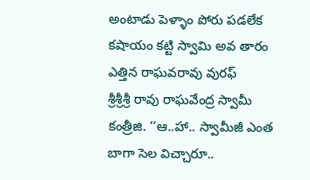అంటాడు పెళ్ళాం పోరు పడలేక కషాయం కట్టి స్వామి అవ తారం ఎత్తిన రాఘవరావు వురఫ్‌ శ్రీశ్రీశ్రీ ‌రావు రాఘవేంద్ర స్వామీ కంత్రీజి. ‘‘ఆ..హా.. స్వామీజీ ఎంత బాగా సెల విచ్చారూ..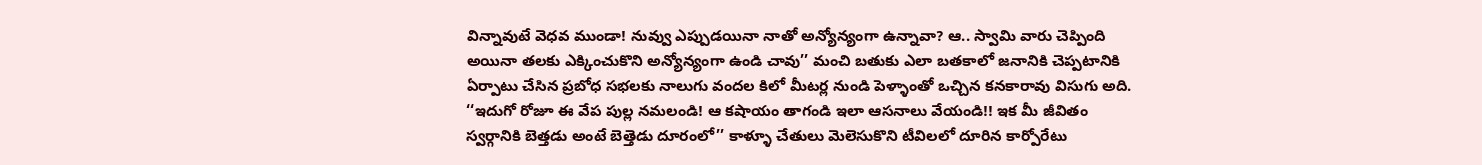విన్నావుటే వెధవ ముండా! నువ్వు ఎప్పుడయినా నాతో అన్యోన్యంగా ఉన్నావా? ఆ.. స్వామి వారు చెప్పింది అయినా తలకు ఎక్కించుకొని అన్యోన్యంగా ఉండి చావు’’ మంచి బతుకు ఎలా బతకాలో జనానికి చెప్పటానికి ఏర్పాటు చేసిన ప్రబోధ సభలకు నాలుగు వందల కిలో మీటర్ల నుండి పెళ్ళాంతో ఒచ్చిన కనకారావు విసుగు అది. ‘‘ఇదుగో రోజూ ఈ వేప పుల్ల నమలండి! ఆ కషాయం తాగండి ఇలా ఆసనాలు వేయండి!! ఇక మీ జీవితం స్వర్గానికి బెత్తడు అంటే బెత్తెడు దూరంలో’’ కాళ్ళూ చేతులు మెలెసుకొని టీవిలలో దూరిన కార్పోరేటు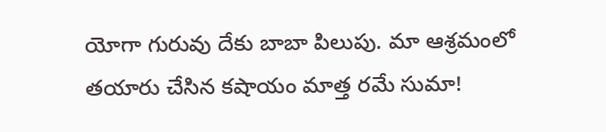యోగా గురువు దేకు బాబా పిలుపు. మా ఆశ్రమంలో తయారు చేసిన కషాయం మాత్త రమే సుమా!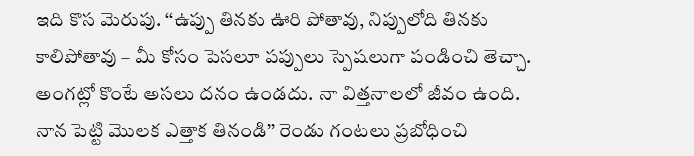ఇది కొస మెరుపు. ‘‘ఉప్పు తినకు ఊరి పోతావు, నిప్పులోది తినకు కాలిపోతావు – మీ కోసం పెసలూ పప్పులు స్పెషలుగా పండించి తెచ్చా. అంగట్లో కొంటే అసలు దనం ఉండదు. నా విత్తనాలలో జీవం ఉంది. నాన పెట్టి మొలక ఎత్తాక తినండి’’ రెండు గంటలు ప్రబోధించి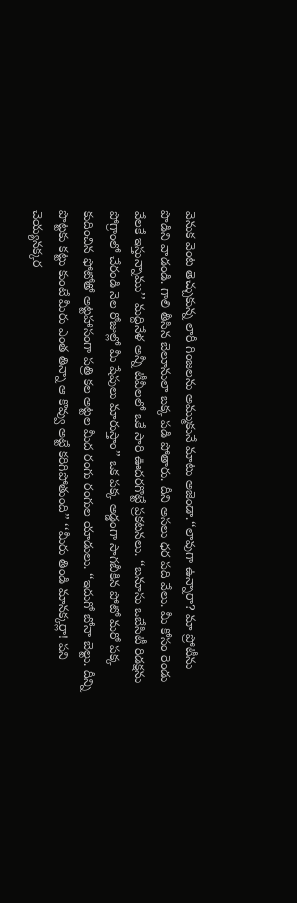వెనుక వెంట తెచ్చుకున్న లారీ గింజలను అమ్ముకునే మాటు అజెండా.‘‘లావుగా ఉన్నారా? మా ప్రోటీను పొడిని వాడండి. గాలి తీసిన బెలూనులా బక్క పడి పోతారు. దీని అసలు ధర పది వేలు. మీ కోసం రెండు వేలకే ఇస్తున్నాము’’ మద్దినేళ అన్నీ టీవీలలో ఒకే సారి ఊదరగొట్టే ప్రకటనలు. ‘‘బనూసు ఒబేసిటీ రిడక్షను పోగ్రాంలో చేరండి నెల రోజుల్లో మీ షేపులు మారుస్తాం’’ ఒక పక్క అడ్డంగా సాగబీకిన పోటో మరో పక్క కుదించిన ఫోటోతో అట్టహాసంగా పత్రి కల అట్టల మీద రంగు రంగుల యాడులు. ‘‘ఇదుగో బోనా బెల్టు. దీన్ని పొట్టకు కట్టు కుంటే మీరు ఎంత తిన్నా ఆ కొవ్వు అట్టే కరిగిపోతుంది’’ ‘‘మీరు తిండి మానక్కర్లా! పని చెయ్యనక్కర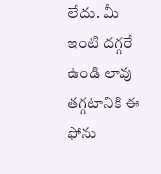లేదు. మీ ఇంటి దగ్గరే ఉండి లావు తగ్గటానికి ఈ ఫోను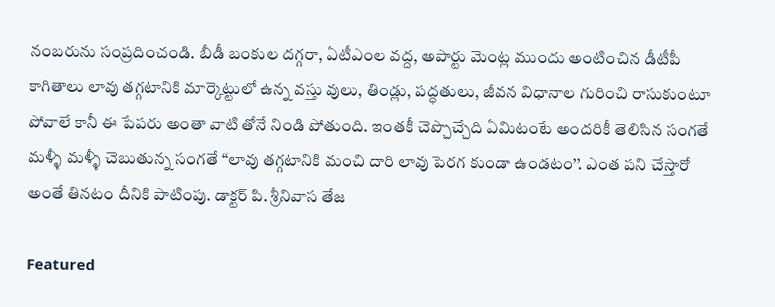నంబరును సంప్రదించండి. బీడీ బంకుల దగ్గరా, ఏటీఎంల వద్ద, అపార్టు మెంట్ల ముందు అంటించిన డీటీపీ కాగితాలు లావు తగ్గటానికి మార్కెట్టులో ఉన్న వస్తు వులు, తిండ్లు, పద్ధతులు, జీవన విధానాల గురించి రాసుకుంటూ పోవాలే కానీ ఈ పేపరు అంతా వాటి తోనే నిండి పోతుంది. ఇంతకీ చెప్చొచ్చేది ఏమిటంటే అందరికీ తెలిసిన సంగతే మళ్ళీ మళ్ళీ చెబుతున్న సంగతే ‘‘లావు తగ్గటానికి మంచి దారి లావు పెరగ కుండా ఉండటం’’. ఎంత పని చేస్తారో అంతే తినటం దీనికి పాటింపు. డాక్టర్‌ ‌పి. శ్రీనివాస తేజ

Featured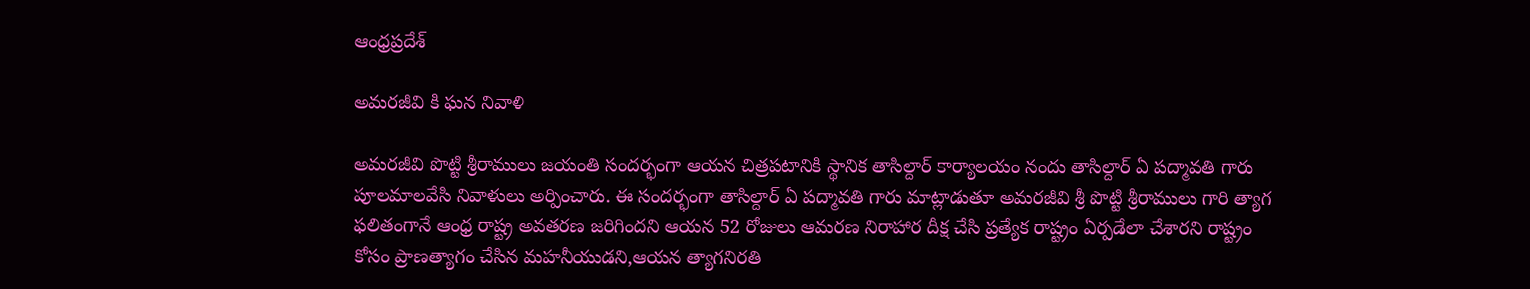ఆంధ్రప్రదేశ్

అమరజీవి కి ఘన నివాళి

అమరజీవి పొట్టి శ్రీరాములు జయంతి సందర్భంగా ఆయన చిత్రపటానికి స్థానిక తాసిల్దార్ కార్యాలయం నందు తాసిల్దార్ ఏ పద్మావతి గారు పూలమాలవేసి నివాళులు అర్పించారు. ఈ సందర్భంగా తాసిల్దార్ ఏ పద్మావతి గారు మాట్లాడుతూ అమరజీవి శ్రీ పొట్టి శ్రీరాములు గారి త్యాగ ఫలితంగానే ఆంధ్ర రాష్ట్ర అవతరణ జరిగిందని ఆయన 52 రోజులు ఆమరణ నిరాహార దీక్ష చేసి ప్రత్యేక రాష్ట్రం ఏర్పడేలా చేశారని రాష్ట్రం కోసం ప్రాణత్యాగం చేసిన మహనీయుడని,ఆయన త్యాగనిరతి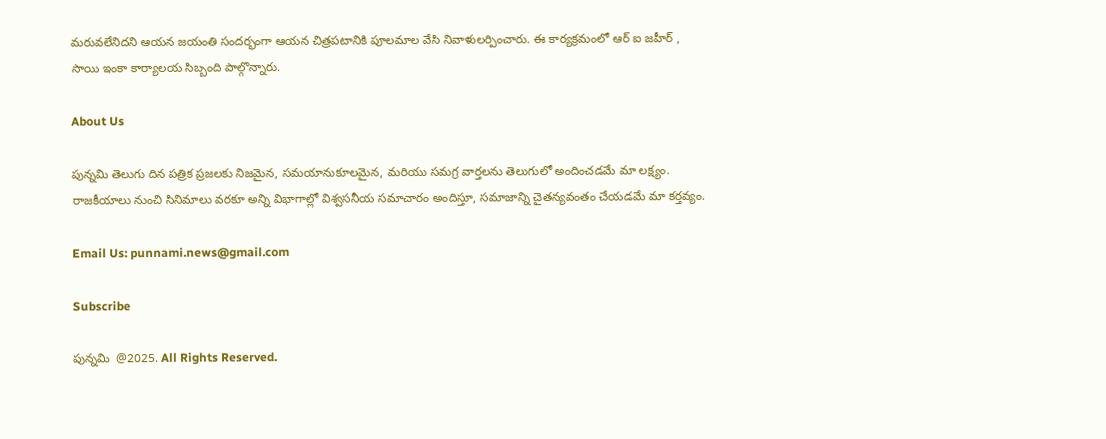మరువలేనిదని ఆయన జయంతి సందర్భంగా ఆయన చిత్రపటానికి పూలమాల వేసి నివాళులర్పించారు. ఈ కార్యక్రమంలో ఆర్ ఐ జహీర్ , సాయి ఇంకా కార్యాలయ సిబ్బంది పాల్గొన్నారు.

About Us

పున్నమి తెలుగు దిన పత్రిక ప్రజలకు నిజమైన, సమయానుకూలమైన, మరియు సమగ్ర వార్తలను తెలుగులో అందించడమే మా లక్ష్యం.
రాజకీయాలు నుంచి సినిమాలు వరకూ అన్ని విభాగాల్లో విశ్వసనీయ సమాచారం అందిస్తూ, సమాజాన్ని చైతన్యవంతం చేయడమే మా కర్తవ్యం.

Email Us: punnami.news@gmail.com

Subscribe

పున్నమి  @2025. All Rights Reserved.